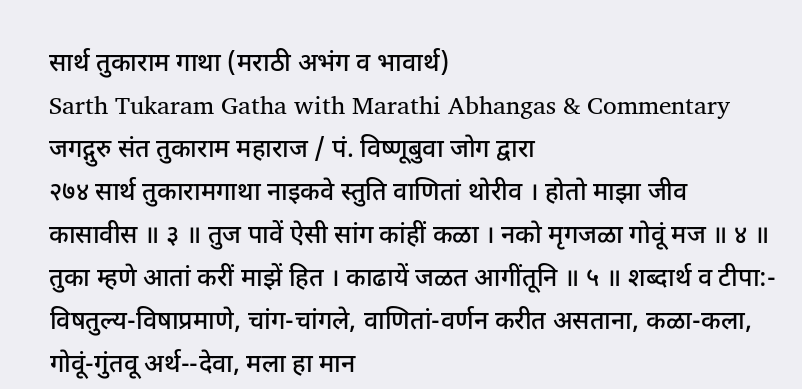सार्थ तुकाराम गाथा (मराठी अभंग व भावार्थ)
Sarth Tukaram Gatha with Marathi Abhangas & Commentary
जगद्गुरु संत तुकाराम महाराज / पं. विष्णूबुवा जोग द्वारा
२७४ सार्थ तुकारामगाथा नाइकवे स्तुति वाणितां थोरीव । होतो माझा जीव कासावीस ॥ ३ ॥ तुज पावें ऐसी सांग कांहीं कळा । नको मृगजळा गोवूं मज ॥ ४ ॥ तुका म्हणे आतां करीं माझें हित । काढायें जळत आगींतूनि ॥ ५ ॥ शब्दार्थ व टीपा:- विषतुल्य-विषाप्रमाणे, चांग-चांगले, वाणितां-वर्णन करीत असताना, कळा-कला, गोवूं-गुंतवू अर्थ--देवा, मला हा मान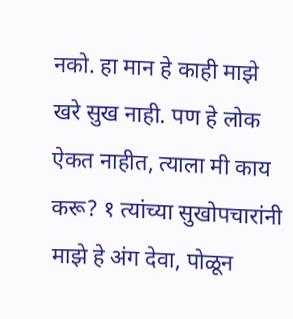नको. हा मान हे काही माझे खरे सुख नाही. पण हे लोक ऐकत नाहीत, त्याला मी काय करू? १ त्यांच्या सुखोपचारांनी माझे हे अंग देवा, पोळून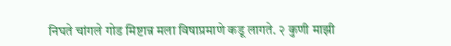निघते चांगले गोड मिष्टान्न मला विषाप्रमाणे कडू लागते. २ कुणी माझी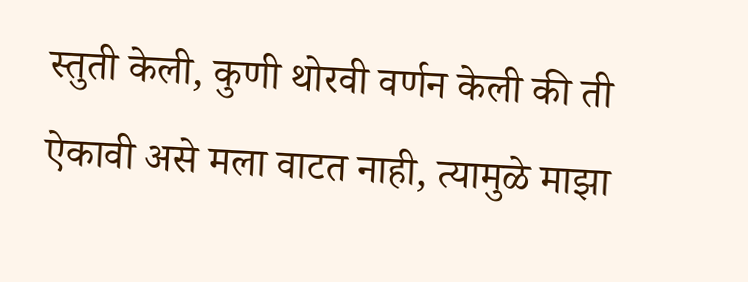स्तुती केली, कुणी थोरवी वर्णन केली की ती ऐकावी असे मला वाटत नाही, त्यामुळे माझा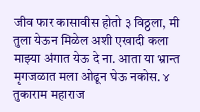जीव फार कासावीस होतो ३ विठ्ठला, मी तुला येऊन मिळेल अशी एखादी कला माझ्या अंगात येऊ दे ना. आता या भ्रान्त मृगजळात मला ओढून घेऊ नकोस. ४ तुकाराम महाराज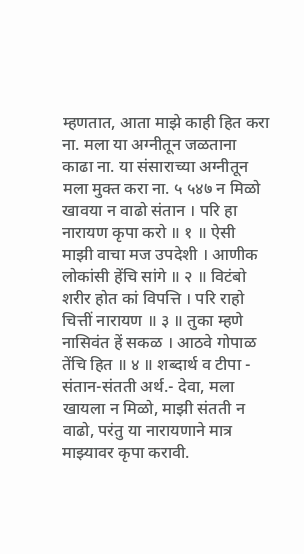म्हणतात, आता माझे काही हित करा ना. मला या अग्नीतून जळताना काढा ना. या संसाराच्या अग्नीतून मला मुक्त करा ना. ५ ५४७ न मिळो खावया न वाढो संतान । परि हा नारायण कृपा करो ॥ १ ॥ ऐसी माझी वाचा मज उपदेशी । आणीक लोकांसी हेंचि सांगे ॥ २ ॥ विटंबो शरीर होत कां विपत्ति । परि राहो चित्तीं नारायण ॥ ३ ॥ तुका म्हणे नासिवंत हें सकळ । आठवे गोपाळ तेंचि हित ॥ ४ ॥ शब्दार्थ व टीपा - संतान-संतती अर्थ.- देवा, मला खायला न मिळो, माझी संतती न वाढो, परंतु या नारायणाने मात्र माझ्यावर कृपा करावी.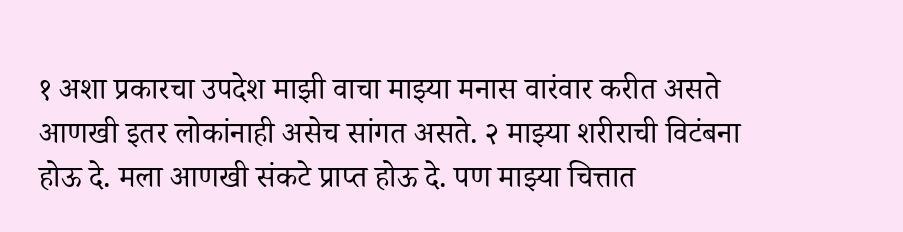१ अशा प्रकारचा उपदेश माझी वाचा माझ्या मनास वारंवार करीत असते आणखी इतर लोकांनाही असेच सांगत असते. २ माझ्या शरीराची विटंबना होऊ दे. मला आणखी संकटे प्राप्त होऊ दे. पण माझ्या चित्तात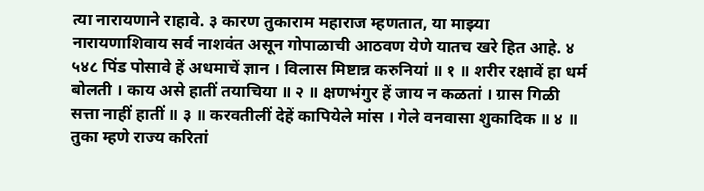त्या नारायणाने राहावे. ३ कारण तुकाराम महाराज म्हणतात, या माझ्या नारायणाशिवाय सर्व नाशवंत असून गोपाळाची आठवण येणे यातच खरे हित आहे. ४ ५४८ पिंड पोसावे हें अधमाचें ज्ञान । विलास मिष्टान्न करुनियां ॥ १ ॥ शरीर रक्षावें हा धर्म बोलती । काय असे हातीं तयाचिया ॥ २ ॥ क्षणभंगुर हें जाय न कळतां । ग्रास गिळी सत्ता नाहीं हातीं ॥ ३ ॥ करवतीलीं देहें कापियेले मांस । गेले वनवासा शुकादिक ॥ ४ ॥ तुका म्हणे राज्य करितां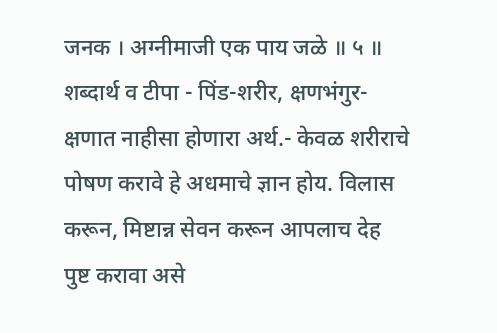जनक । अग्नीमाजी एक पाय जळे ॥ ५ ॥ शब्दार्थ व टीपा - पिंड-शरीर, क्षणभंगुर-क्षणात नाहीसा होणारा अर्थ.- केवळ शरीराचे पोषण करावे हे अधमाचे ज्ञान होय. विलास करून, मिष्टान्न सेवन करून आपलाच देह पुष्ट करावा असे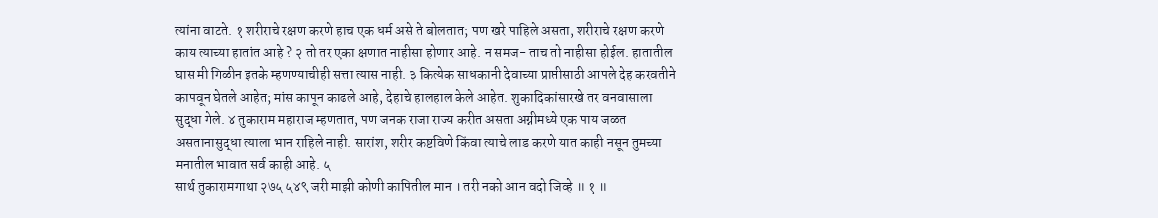त्यांना वाटते. १ शरीराचे रक्षण करणे हाच एक धर्म असे ते बोलतात; पण खरे पाहिले असता, शरीराचे रक्षण करणे काय त्याच्या हातांत आहे ? २ तो तर एका क्षणात नाहीसा होणार आहे. न समज- ताच तो नाहीसा होईल. हातातील घास मी गिळीन इतके म्हणण्याचीही सत्ता त्यास नाही. ३ कित्येक साधकानी देवाच्या प्राप्तीसाठी आपले देह करवतीने कापवून घेतले आहेत; मांस कापून काढले आहे, देहाचे हालहाल केले आहेत. शुकादिकांसारखे तर वनवासाला सुद्धा गेले. ४ तुकाराम महाराज म्हणतात, पण जनक राजा राज्य करीत असता अग्नीमध्ये एक पाय जळत असतानासुद्धा त्याला भान राहिले नाही. सारांश, शरीर कष्टविणे किंवा त्याचे लाड करणे यात काही नसून तुमच्या मनातील भावात सर्व काही आहे. ५
सार्थ तुकारामगाथा २७५ ५४९ जरी माझी कोणी कापितील मान । तरी नको आन वदो जिव्हे ॥ १ ॥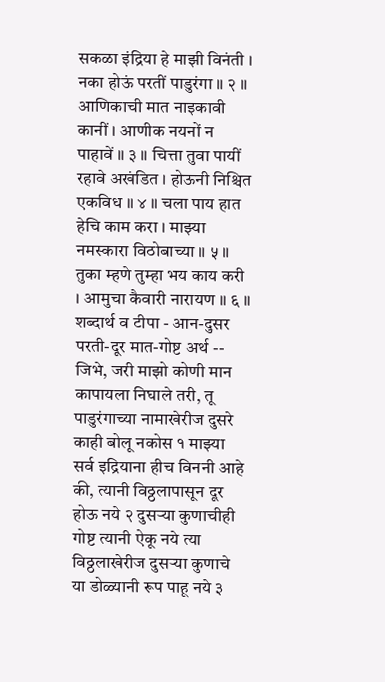सकळा इंद्रिया हे माझी विनंती । नका होऊं परतीं पाडुरंगा ॥ २ ॥ आणिकाची मात नाइकावी कानीं । आणीक नयनों न पाहावें ॥ ३ ॥ चित्ता तुवा पायीं रहावे अखंडित । होऊनी निश्चित एकविध ॥ ४ ॥ चला पाय हात हेचि काम करा । माझ्या नमस्कारा विठोबाच्या ॥ ५ ॥ तुका म्हणे तुम्हा भय काय करी । आमुचा कैवारी नारायण ॥ ६ ॥ शब्दार्थ व टीपा - आन-दुसर परती-दूर मात-गोष्ट अर्थ -- जिभे, जरी माझो कोणी मान कापायला निघाले तरी, तू पाडुरंगाच्या नामाखेरीज दुसरे काही बोलू नकोस १ माझ्या सर्व इद्रियाना हीच विननी आहे की, त्यानी विठ्ठलापासून दूर होऊ नये २ दुसऱ्या कुणाचीही गोष्ट त्यानी ऐकू नये त्या विठ्ठलाखेरीज दुसऱ्या कुणाचे या डोळ्यानी रूप पाहू नये ३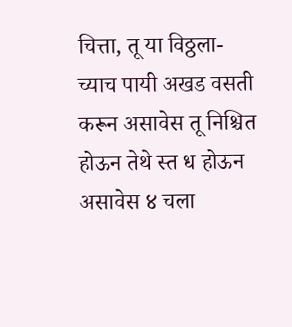चित्ता, तू या विठ्ठला- च्याच पायी अखड वसती करून असावेस तू निश्चित होऊन तेथे स्त ध होऊन असावेस ४ चला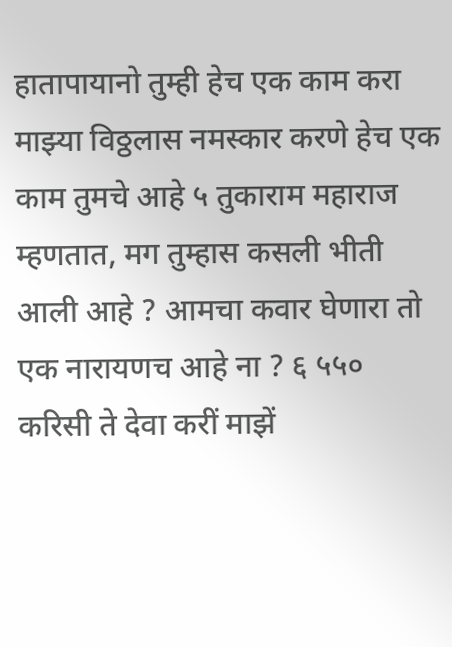हातापायानो तुम्ही हेच एक काम करा माझ्या विठ्ठलास नमस्कार करणे हेच एक काम तुमचे आहे ५ तुकाराम महाराज म्हणतात, मग तुम्हास कसली भीती आली आहे ? आमचा कवार घेणारा तो एक नारायणच आहे ना ? ६ ५५० करिसी ते देवा करीं माझें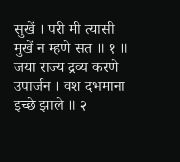सुखें । परी मी त्यासी मुखें न म्हणे सत ॥ १ ॥ जया राज्य द्रव्य करणे उपार्जन । वश दभमाना इच्छे झाले ॥ २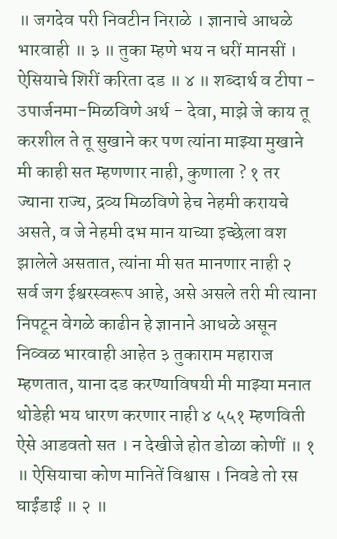॥ जगदेव परी निवटीन निराळे । ज्ञानाचे आधळे भारवाही ॥ ३ ॥ तुका म्हणे भय न धरीं मानसीं । ऐसियाचे शिरीं करिता दड ॥ ४ ॥ शब्दार्थ व टीपा - उपार्जनमा-मिळविणे अर्थ - देवा, माझे जे काय तू करशील ते तू सुखाने कर पण त्यांना माझ्या मुखाने मी काही सत म्हणणार नाही, कुणाला ? १ तर ज्याना राज्य, द्रव्य मिळविणे हेच नेहमी करायचे असते, व जे नेहमी दभ मान याच्या इच्छेला वश झालेले असतात, त्यांना मी सत मानणार नाही २ सर्व जग ईश्वरस्वरूप आहे, असे असले तरी मी त्याना निपटून वेगळे काढीन हे ज्ञानाने आधळे असून निव्वळ भारवाही आहेत ३ तुकाराम महाराज म्हणतात, याना दड करण्याविषयी मी माझ्या मनात थोडेही भय धारण करणार नाही ४ ५५१ म्हणविती ऐसे आडवतो सत । न देखीजे होत डोळा कोणीं ॥ १ ॥ ऐसियाचा कोण मानितें विश्वास । निवडे तो रस घाईंडाईं ॥ २ ॥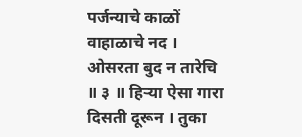पर्जन्याचे काळों वाहाळाचे नद । ओसरता बुद न तारेचि ॥ ३ ॥ हिऱ्या ऐसा गारा दिसती दूरून । तुका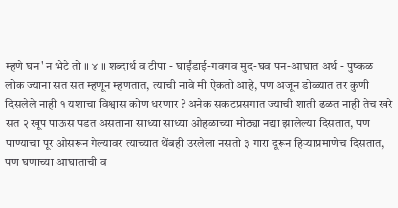म्हणे घन' न भेटे तो ॥ ४ ॥ शब्दार्थ व टीपा - घाईंडाई-गवगव मुद-घव पन-आघात अर्थ - पुष्कळ लोक ज्याना सत सत म्हणून म्हणतात, त्याची नावे मी ऐकतो आहे, पण अजून डोळ्यात तर कुणी दिसलेले नाही १ यशाचा विश्वास कोण धरणार ? अनेक सकटप्रसगात ज्याची शाती ढळत नाही तेच खरे सत २ खूप पाऊस पडत असताना साध्या साध्या ओहळाच्या मोठ्या नद्या झालेल्या दिसतात, पण पाण्याचा पूर ओसरून गेल्यावर त्याच्यात थेंबही उरलेला नसतो ३ गारा दूरून हिऱ्याप्रमाणेच दिसतात, पण घणाच्या आघाताची व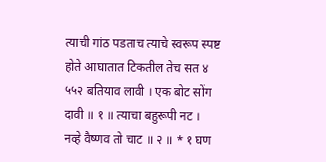त्याची गांठ पडताच त्याचे स्वरूप स्पष्ट होते आघातात टिकतील तेच सत ४ ५५२ बतियाव लावी । एक बोट सोंग दावी ॥ १ ॥ त्याचा बहुरूपी नट । नव्हे वैष्णव तो चाट ॥ २ ॥ * १ घण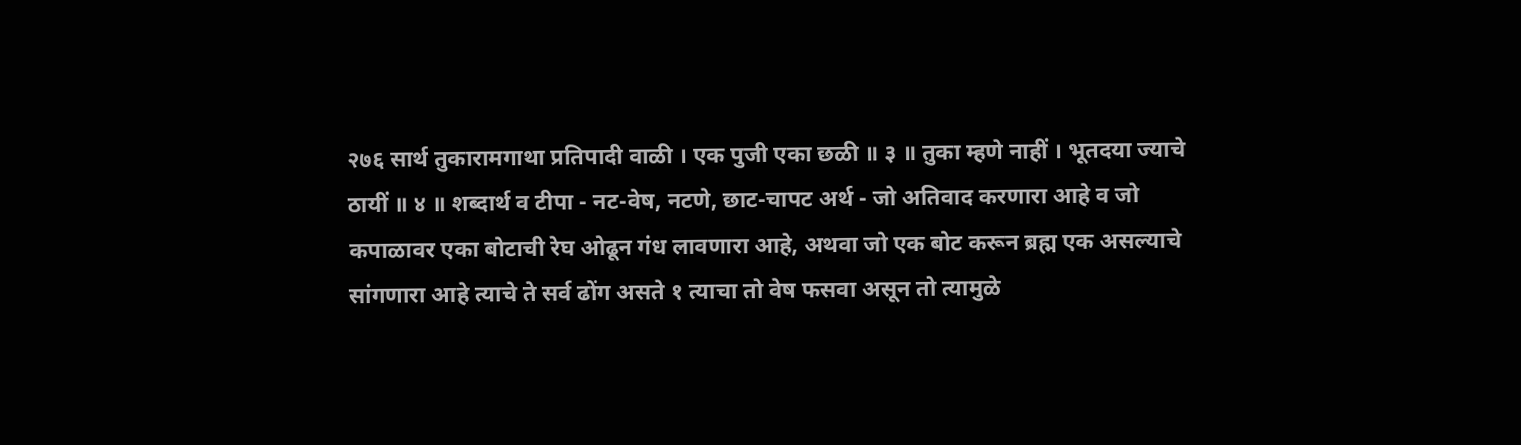२७६ सार्थ तुकारामगाथा प्रतिपादी वाळी । एक पुजी एका छळी ॥ ३ ॥ तुका म्हणे नाहीं । भूतदया ज्याचे ठायीं ॥ ४ ॥ शब्दार्थ व टीपा - नट-वेष, नटणे, छाट-चापट अर्थ - जो अतिवाद करणारा आहे व जो कपाळावर एका बोटाची रेघ ओढून गंध लावणारा आहे, अथवा जो एक बोट करून ब्रह्म एक असल्याचे सांगणारा आहे त्याचे ते सर्व ढोंग असते १ त्याचा तो वेष फसवा असून तो त्यामुळे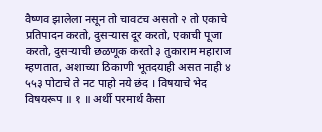वैष्णव झालेला नसून तो चावटच असतो २ तो एकाचे प्रतिपादन करतो, दुसऱ्यास दूर करतो, एकाची पूजा करतो, दुसऱ्याची छळणूक करतो ३ तुकाराम महाराज म्हणतात, अशाच्या ठिकाणी भूतदयाही असत नाही ४ ५५३ पोटाचे ते नट पाहो नये छंद । विषयाचे भेद विषयरूप ॥ १ ॥ अर्थी परमार्थ कैसा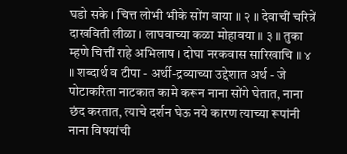घडो सके । चित्त लोभी भीके सोंग वाया ॥ २ ॥ देवाचीं चरित्रें दाखविती लीळा । लाघवाच्या कळा मोहावया ॥ ३ ॥ तुका म्हणे चित्तीं राहे अभिलाष । दोघा नरकवास सारिखाचि ॥ ४ ॥ शब्दार्थ व टीपा - अर्थी-द्रव्याच्या उद्देशात अर्थ - जे पोटाकरिता नाटकात कामे करून नाना सोंगे घेतात, नाना छंद करतात, त्याचे दर्शन घेऊ नये कारण त्याच्या रूपांनी नाना विषयांची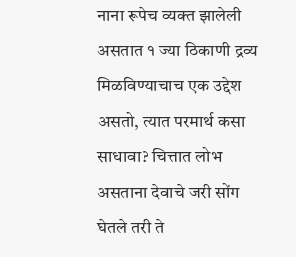नाना रूपेच व्यक्त झालेली असतात १ ज्या ठिकाणी द्रव्य मिळविण्याचाच एक उद्देश असतो, त्यात परमार्थ कसा साधावा? चित्तात लोभ असताना देवाचे जरी सोंग घेतले तरी ते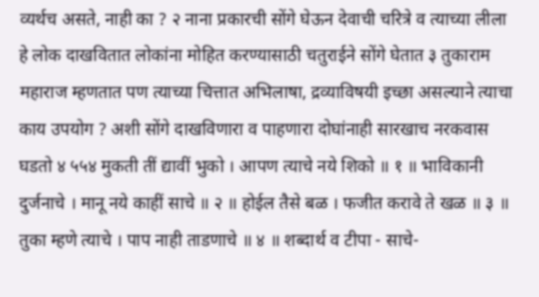व्यर्थच असते, नाही का ? २ नाना प्रकारची सोंगे घेऊन देवाची चरित्रे व त्याच्या लीला हे लोक दाखवितात लोकांना मोहित करण्यासाठी चतुराईने सोंगे घेतात ३ तुकाराम महाराज म्हणतात पण त्याच्या चित्तात अभिलाषा, द्रव्याविषयी इच्छा असल्याने त्याचा काय उपयोग ? अशी सोंगे दाखविणारा व पाहणारा दोघांनाही सारखाच नरकवास घडतो ४ ५५४ मुकती तीं द्यावीं भुको । आपण त्याचे नये शिको ॥ १ ॥ भाविकानी दुर्जनाचे । मानू नये काहीं साचे ॥ २ ॥ होईल तैसे बळ । फजीत करावे ते खळ ॥ ३ ॥ तुका म्हणे त्याचे । पाप नाही ताडणाचे ॥ ४ ॥ शब्दार्थ व टीपा - साचे-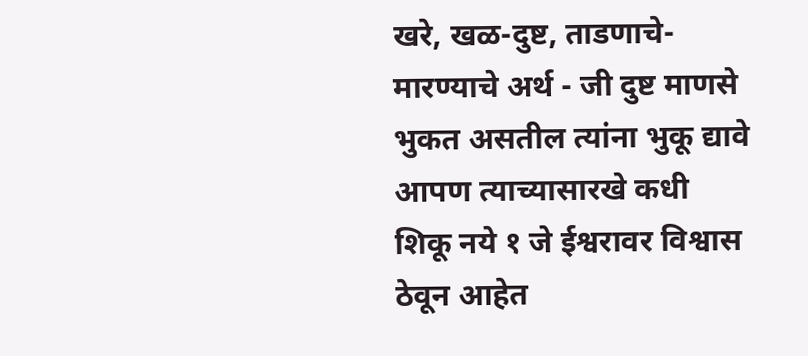खरे, खळ-दुष्ट, ताडणाचे-मारण्याचे अर्थ - जी दुष्ट माणसे भुकत असतील त्यांना भुकू द्यावे आपण त्याच्यासारखे कधी शिकू नये १ जे ईश्वरावर विश्वास ठेवून आहेत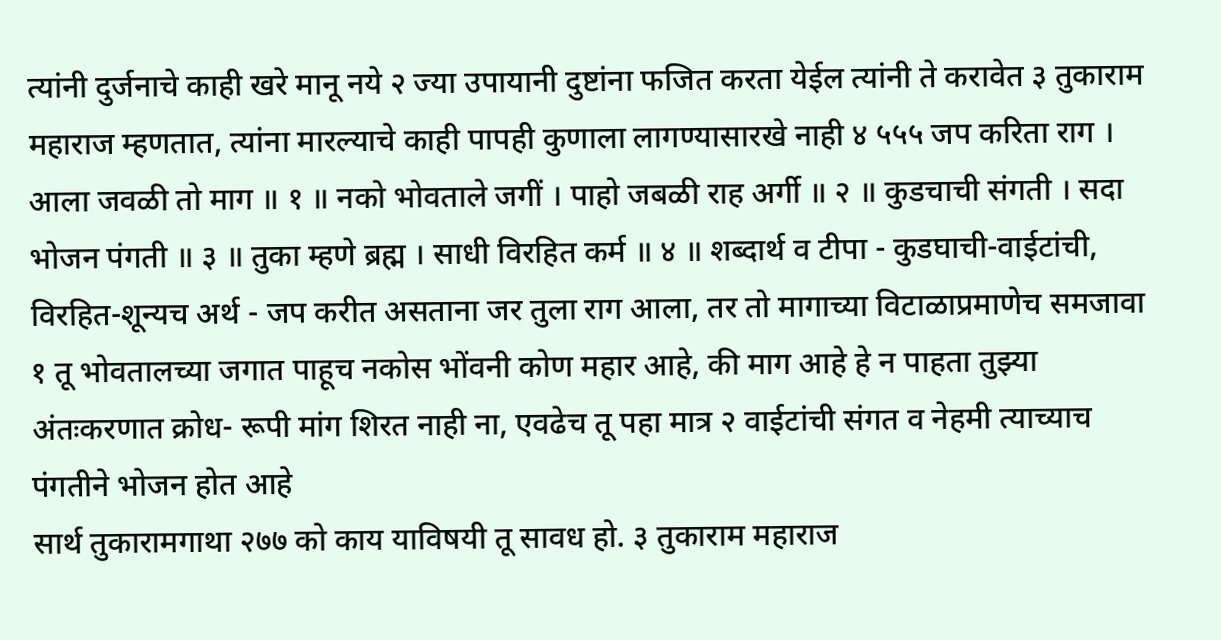त्यांनी दुर्जनाचे काही खरे मानू नये २ ज्या उपायानी दुष्टांना फजित करता येईल त्यांनी ते करावेत ३ तुकाराम महाराज म्हणतात, त्यांना मारल्याचे काही पापही कुणाला लागण्यासारखे नाही ४ ५५५ जप करिता राग । आला जवळी तो माग ॥ १ ॥ नको भोवताले जगीं । पाहो जबळी राह अर्गी ॥ २ ॥ कुडचाची संगती । सदा भोजन पंगती ॥ ३ ॥ तुका म्हणे ब्रह्म । साधी विरहित कर्म ॥ ४ ॥ शब्दार्थ व टीपा - कुडघाची-वाईटांची, विरहित-शून्यच अर्थ - जप करीत असताना जर तुला राग आला, तर तो मागाच्या विटाळाप्रमाणेच समजावा १ तू भोवतालच्या जगात पाहूच नकोस भोंवनी कोण महार आहे, की माग आहे हे न पाहता तुझ्या अंतःकरणात क्रोध- रूपी मांग शिरत नाही ना, एवढेच तू पहा मात्र २ वाईटांची संगत व नेहमी त्याच्याच पंगतीने भोजन होत आहे
सार्थ तुकारामगाथा २७७ को काय याविषयी तू सावध हो. ३ तुकाराम महाराज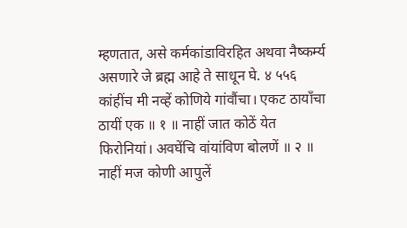म्हणतात, असे कर्मकांडाविरहित अथवा नैष्कर्म्य असणारे जे ब्रह्म आहे ते साधून घे. ४ ५५६ कांहींच मी नव्हें कोणिये गांवौंचा। एकट ठायाँचा ठायीं एक ॥ १ ॥ नाहीं जात कोठें येत फिरोनियां। अवघेंचि वांयांविण बोलणें ॥ २ ॥ नाहीं मज कोणी आपुलें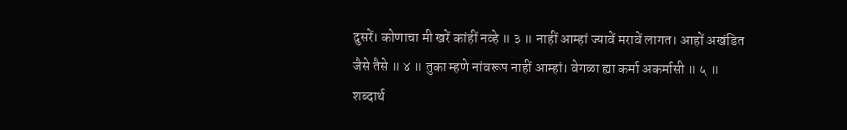दुसरें। कोणाचा मी खरें कांहीं नव्हे ॥ ३ ॥ नाहीं आम्हां ज्यावें मरावें लागत। आहों अखंडित जैसे तैसे ॥ ४ ॥ तुका म्हणे नांवरूप नाहीं आम्हां। वेगळा ह्या कर्मा अकर्मासी ॥ ५ ॥ शब्दार्थ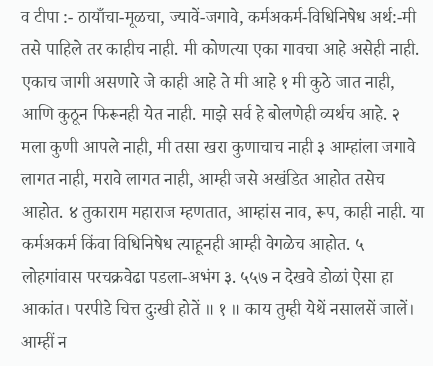व टीपा :- ठायाँचा-मूळचा, ज्यावें-जगावे, कर्मअकर्म-विधिनिषेध अर्थ:-मी तसे पाहिले तर काहीच नाही. मी कोणत्या एका गावचा आहे असेही नाही. एकाच जागी असणारे जे काही आहे ते मी आहे १ मी कुठे जात नाही, आणि कुठून फिरूनही येत नाही. माझे सर्व हे बोलणेही व्यर्थच आहे. २ मला कुणी आपले नाही, मी तसा खरा कुणाचाच नाही ३ आम्हांला जगावे लागत नाही, मरावे लागत नाही, आम्ही जसे अखंडित आहोत तसेच आहोत. ४ तुकाराम महाराज म्हणतात, आम्हांस नाव, रूप, काही नाही. या कर्मअकर्म किंवा विधिनिषेध त्याहूनही आम्ही वेगळेच आहोत. ५ लोहगांवास परचक्रवेढा पडला-अभंग ३. ५५७ न देखवे डोळां ऐसा हा आकांत। परपीडे चित्त दुःखी होतें ॥ १ ॥ काय तुम्ही येथें नसालसें जालें। आम्हीं न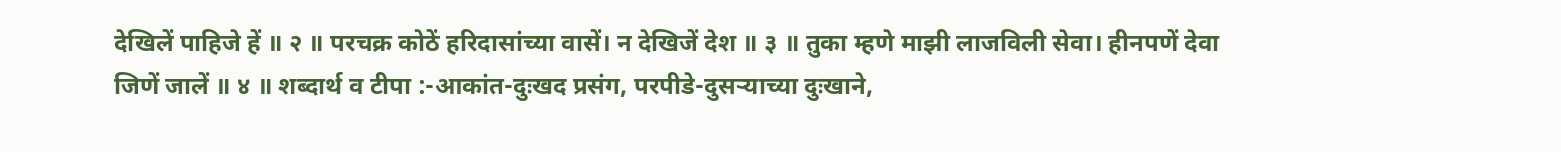देखिलें पाहिजे हें ॥ २ ॥ परचक्र कोठें हरिदासांच्या वासें। न देखिजें देश ॥ ३ ॥ तुका म्हणे माझी लाजविली सेवा। हीनपणें देवा जिणें जालें ॥ ४ ॥ शब्दार्थ व टीपा :-आकांत-दुःखद प्रसंग, परपीडे-दुसऱ्याच्या दुःखाने,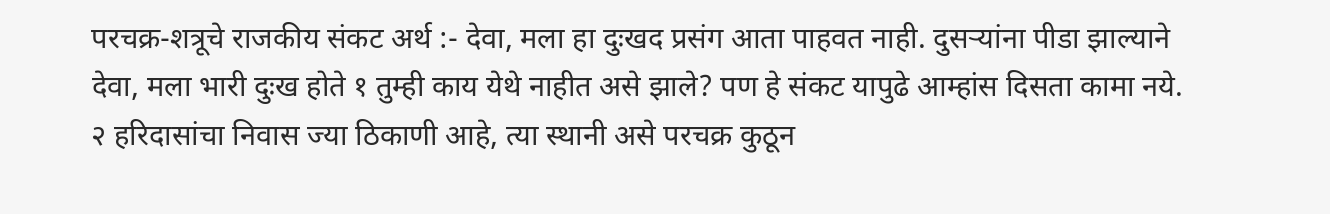परचक्र-शत्रूचे राजकीय संकट अर्थ :- देवा, मला हा दुःखद प्रसंग आता पाहवत नाही. दुसऱ्यांना पीडा झाल्याने देवा, मला भारी दुःख होते १ तुम्ही काय येथे नाहीत असे झाले? पण हे संकट यापुढे आम्हांस दिसता कामा नये. २ हरिदासांचा निवास ज्या ठिकाणी आहे, त्या स्थानी असे परचक्र कुठून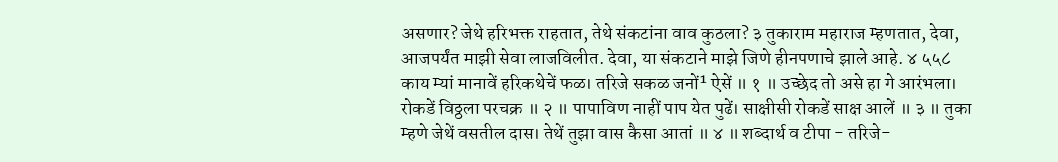असणार? जेथे हरिभक्त राहतात, तेथे संकटांना वाव कुठला? ३ तुकाराम महाराज म्हणतात, देवा, आजपर्यंत माझी सेवा लाजविलीत. देवा, या संकटाने माझे जिणे हीनपणाचे झाले आहे. ४ ५५८ काय म्यां मानावें हरिकथेचें फळ। तरिजे सकळ जनों¹ ऐसें ॥ १ ॥ उच्छेद तो असे हा गे आरंभला। रोकडें विठ्ठला परचक्र ॥ २ ॥ पापाविण नाहीं पाप येत पुढें। साक्षीसी रोकडें साक्ष आलें ॥ ३ ॥ तुका म्हणे जेथें वसतील दास। तेथें तुझा वास कैसा आतां ॥ ४ ॥ शब्दार्थ व टीपा - तरिजे-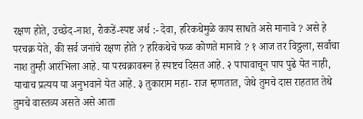रक्षण होते, उच्छेद-नाश, रोकडें-स्पष्ट अर्थ :- देवा, हरिकथेमुळे काय साधते असे मानावे ? असे हे परचक्र येते, की सर्व जनांचे रक्षण होते ? हरिकथेचे फळ कोणते मानावे ? १ आज तर विठ्ठला, सर्वांचा नाश तुम्ही आरंभिला आहे. या परचक्रावरून हे स्पष्टच दिसत आहे. २ पापावाचून पाप पुढे येत नाही, याचाच प्रत्यय या अनुभवाने येत आहे. ३ तुकाराम महा- राज म्हणतात, जेथे तुमचे दास राहतात तेथे तुमचे वास्तव्य असते असे आता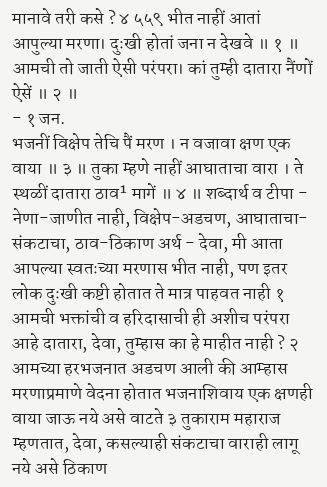मानावे तरी कसे ? ४ ५५९ भीत नाहीं आतां आपुल्या मरणा। दुःखी होतां जना न देखवे ॥ १ ॥ आमची तो जाती ऐसी परंपरा। कां तुम्ही दातारा नैंणों ऐसें ॥ २ ॥
- १ जन.
भजनीं विक्षेप तेचि पैं मरण । न वजावा क्षण एक वाया ॥ ३ ॥ तुका म्हणे नाहीं आघाताचा वारा । ते स्थळीं दातारा ठाव¹ मागें ॥ ४ ॥ शब्दार्थ व टीपा - नेणा-जाणीत नाही, विक्षेप-अडचण, आघाताचा-संकटाचा, ठाव-ठिकाण अर्थ - देवा, मी आता आपल्या स्वतःच्या मरणास भीत नाही, पण इतर लोक दुःखी कष्टी होतात ते मात्र पाहवत नाही १ आमची भक्तांची व हरिदासाची ही अशीच परंपरा आहे दातारा, देवा, तुम्हास का हे माहीत नाही ? २ आमच्या हरभजनात अडचण आली की आम्हास मरणाप्रमाणे वेदना होतात भजनाशिवाय एक क्षणही वाया जाऊ नये असे वाटते ३ तुकाराम महाराज म्हणतात, देवा, कसल्याही संकटाचा वाराही लागू नये असे ठिकाण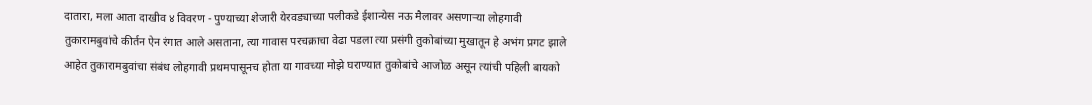दातारा, मला आता दाखीव ४ विवरण - पुण्याच्या शेजारी येरवड्याच्या पलीकडे ईशान्येस नऊ मैलावर असणाऱ्या लोहगावी तुकारामबुवांचे कीर्तन ऐन रंगात आले असताना, त्या गावास परचक्राचा वेढा पडला त्या प्रसंगी तुकोबांच्या मुखातून हे अभंग प्रगट झाले आहेत तुकारामबुवांचा संबंध लोहगावी प्रथमपासूनच होता या गावच्या मोझे घराण्यात तुकोबांचे आजोळ असून त्यांची पहिली बायको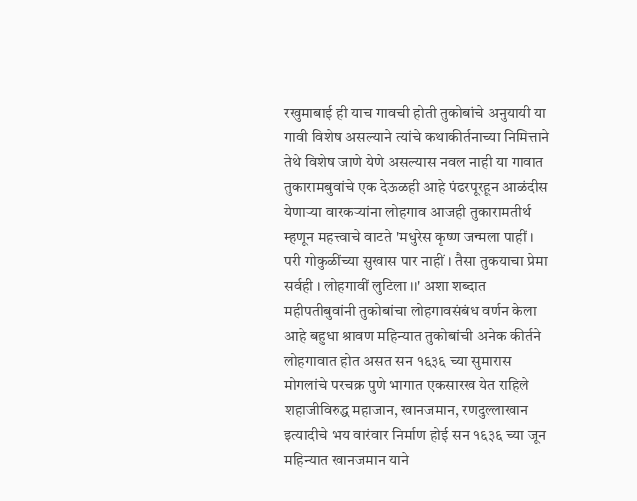रखुमाबाई ही याच गावची होती तुकोबांचे अनुयायी या गावी विशेष असल्याने त्यांचे कथाकीर्तनाच्या निमित्ताने तेथे विशेष जाणे येणे असल्यास नवल नाही या गावात तुकारामबुवांचे एक देऊळही आहे पंढरपूरहून आळंदीस येणाऱ्या वारकऱ्यांना लोहगाव आजही तुकारामतीर्थ म्हणून महत्त्वाचे वाटते 'मधुरेस कृष्ण जन्मला पाहीं । परी गोकुळींच्या सुखास पार नाहीं । तैसा तुकयाचा प्रेमा सर्वही । लोहगावीं लुटिला ।।' अशा शब्दात महीपतीबुवांनी तुकोबांचा लोहगावसंबंध वर्णन केला आहे बहुधा श्रावण महिन्यात तुकोबांची अनेक कीर्तने लोहगावात होत असत सन १६३६ च्या सुमारास मोगलांचे परचक्र पुणे भागात एकसारख येत राहिले शहाजीविरुद्ध महाजान, खानजमान, रणदुल्लाखान इत्यादीचे भय वारंवार निर्माण होई सन १६३६ च्या जून महिन्यात खानजमान याने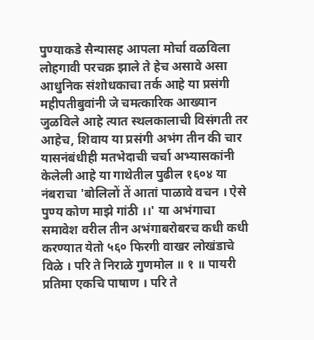पुण्याकडे सैन्यासह आपला मोर्चा वळविला लोहगावी परचक्र झाले ते हेच असावे असा आधुनिक संशोधकाचा तर्क आहे या प्रसंगी महीपतीबुवांनी जे चमत्कारिक आख्यान जुळविले आहे त्यात स्थलकालाची विसंगती तर आहेच, शिवाय या प्रसंगी अभंग तीन की चार यासनंबंधीही मतभेदाची चर्चा अभ्यासकांनी केलेली आहे या गाथेतील पुढील १६०४ या नंबराचा 'बोलिलों तें आतां पाळावे वचन । ऐसे पुण्य कोण माझे गांठी ।।' या अभंगाचा समावेश वरील तीन अभंगाबरोबरच कधी कधी करण्यात येतो ५६० फिरगी वाखर लोखंडाचे विळे । परि ते निराळे गुणमोल ॥ १ ॥ पायरी प्रतिमा एकचि पाषाण । परि ते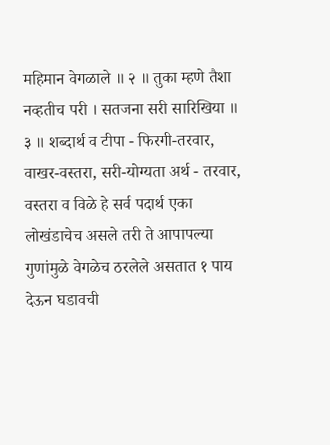महिमान वेगळाले ॥ २ ॥ तुका म्हणे तैशा नव्हतीच परी । सतजना सरी सारिखिया ॥ ३ ॥ शब्दार्थ व टीपा - फिरगी-तरवार, वाखर-वस्तरा, सरी-योग्यता अर्थ - तरवार, वस्तरा व विळे हे सर्व पदार्थ एका लोखंडाचेच असले तरी ते आपापल्या गुणांमुळे वेगळेच ठरलेले असतात १ पाय देऊन घडावची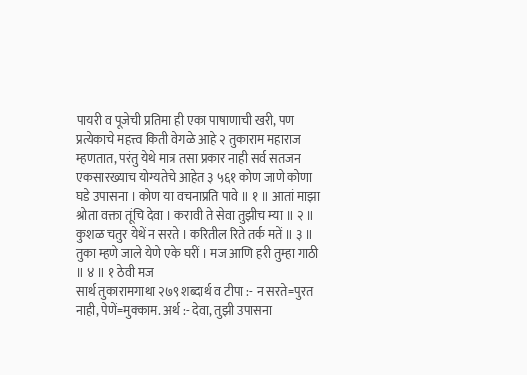पायरी व पूजेची प्रतिमा ही एका पाषाणाची खरी, पण प्रत्येकाचे महत्त्व किती वेगळे आहे २ तुकाराम महाराज म्हणतात, परंतु येथे मात्र तसा प्रकार नाही सर्व सतजन एकसारख्याच योग्यतेचे आहेत ३ ५६१ कोण जाणे कोणा घडे उपासना । कोण या वचनाप्रति पावे ॥ १ ॥ आतां माझा श्रोता वक्ता तूंचि देवा । करावी ते सेवा तुझीच म्या ॥ २ ॥ कुशळ चतुर येथें न सरते । करितील रिते तर्क मतें ॥ ३ ॥ तुका म्हणे जाले येणे एके घरीं । मज आणि हरी तुम्हा गाठी ॥ ४ ॥ १ ठेवी मज
सार्थ तुकारामगाथा २७९ शब्दार्थ व टीपा :- न सरते=पुरत नाही, पेणें=मुक्काम. अर्थ :- देवा, तुझी उपासना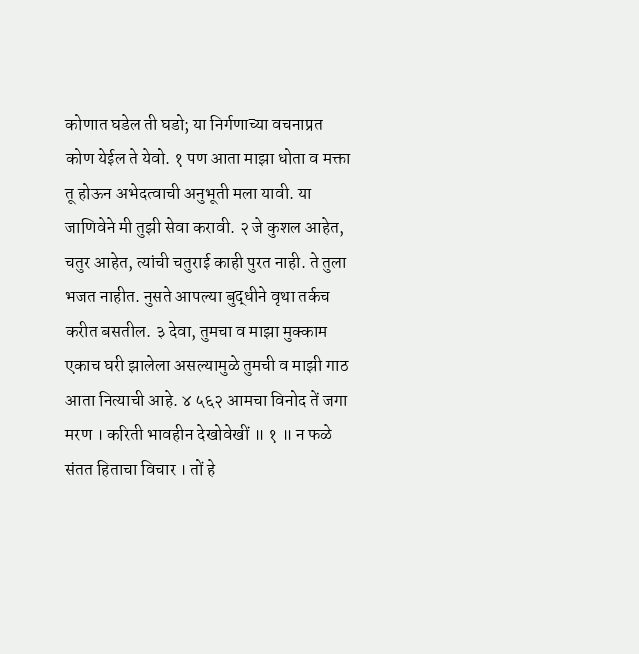कोणात घडेल ती घडो; या निर्गणाच्या वचनाप्रत कोण येईल ते येवो. १ पण आता माझा धोता व मक्ता तू होऊन अभेदत्वाची अनुभूती मला यावी. या जाणिवेने मी तुझी सेवा करावी. २ जे कुशल आहेत, चतुर आहेत, त्यांची चतुराई काही पुरत नाही. ते तुला भजत नाहीत. नुसते आपल्या बुद्धीने वृथा तर्कच करीत बसतील. ३ देवा, तुमचा व माझा मुक्काम एकाच घरी झालेला असल्यामुळे तुमची व माझी गाठ आता नित्याची आहे. ४ ५६२ आमचा विनोद तें जगा मरण । करिती भावहीन देखोवेखीं ॥ १ ॥ न फळे संतत हिताचा विचार । तों हे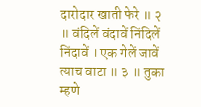दारोदार खाती फेरे ॥ २ ॥ वंदिलें वंदावें निंदिलें निंदावें । एक गेलें जावें त्याच वाटा ॥ ३ ॥ तुका म्हणे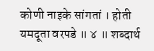कोणी नाइके सांगतां । होती यमदूता वरपडे ॥ ४ ॥ शब्दार्थ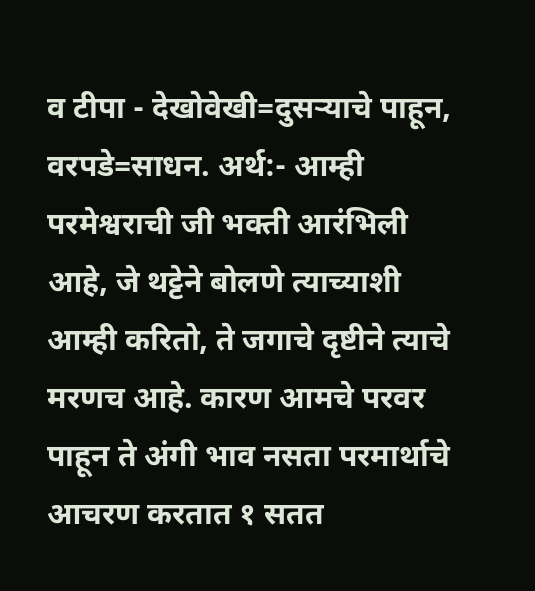व टीपा - देखोवेखी=दुसऱ्याचे पाहून, वरपडे=साधन. अर्थ:- आम्ही परमेश्वराची जी भक्ती आरंभिली आहे, जे थट्टेने बोलणे त्याच्याशी आम्ही करितो, ते जगाचे दृष्टीने त्याचे मरणच आहे. कारण आमचे परवर पाहून ते अंगी भाव नसता परमार्थाचे आचरण करतात १ सतत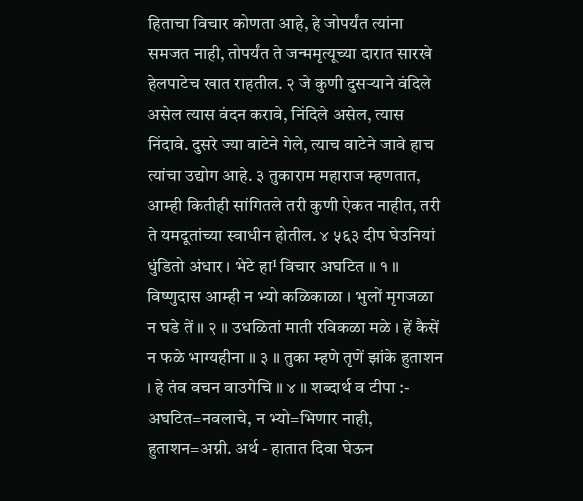हिताचा विचार कोणता आहे, हे जोपर्यंत त्यांना समजत नाही, तोपर्यंत ते जन्ममृत्यूच्या दारात सारखे हेलपाटेच खात राहतील. २ जे कुणी दुसऱ्याने वंदिले असेल त्यास वंदन करावे, निंदिले असेल, त्यास निंदावे. दुसरे ज्या वाटेने गेले, त्याच वाटेने जावे हाच त्यांचा उद्योग आहे. ३ तुकाराम महाराज म्हणतात, आम्ही कितीही सांगितले तरी कुणी ऐकत नाहीत, तरी ते यमदूतांच्या स्वाधीन होतील. ४ ५६३ दीप घेउनियां धुंडितो अंधार । भेटे हा¹ विचार अघटित ॥ १ ॥ विष्णुदास आम्ही न भ्यो कळिकाळा । भुलों मृगजळा न घडे तें ॥ २ ॥ उधळितां माती रविकळा मळे । हें कैसें न फळे भाग्यहीना ॥ ३ ॥ तुका म्हणे तृणें झांके हुताशन । हे तंव वचन वाउगेचि ॥ ४ ॥ शब्दार्थ व टीपा :- अघटित=नवलाचे, न भ्यो=भिणार नाही, हुताशन=अग्नी. अर्थ - हातात दिवा घेऊन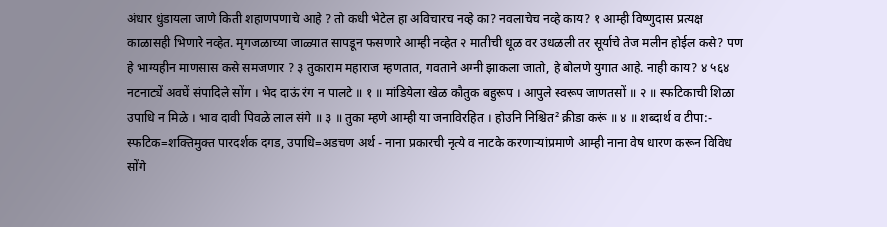अंधार धुंडायला जाणे किती शहाणपणाचे आहे ? तो कधी भेटेल हा अविचारच नव्हे का? नवलाचेच नव्हे काय? १ आम्ही विष्णुदास प्रत्यक्ष काळासही भिणारे नव्हेत. मृगजळाच्या जाळ्यात सापडून फसणारे आम्ही नव्हेत २ मातीची धूळ वर उधळली तर सूर्याचे तेज मलीन होईल कसे? पण हे भाग्यहीन माणसास कसे समजणार ? ३ तुकाराम महाराज म्हणतात, गवताने अग्नी झाकला जातो, हे बोलणे युगात आहे. नाही काय? ४ ५६४ नटनाट्यें अवघें संपादिले सोंग । भेद दाऊं रंग न पालटे ॥ १ ॥ मांडियेला खेळ कौतुक बहुरूप । आपुले स्वरूप जाणतसों ॥ २ ॥ स्फटिकाची शिळा उपाधि न मिळे । भाव दावी पिवळे लाल संगे ॥ ३ ॥ तुका म्हणे आम्ही या जनाविरहित । होउनि निश्चित² क्रीडा करूं ॥ ४ ॥ शब्दार्थ व टीपा:- स्फटिक=शक्तिमुक्त पारदर्शक दगड, उपाधि=अडचण अर्थ - नाना प्रकारची नृत्ये व नाटके करणाऱ्यांप्रमाणे आम्ही नाना वेष धारण करून विविध सोंगे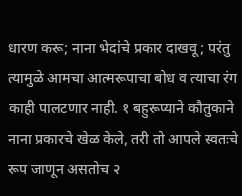धारण करू; नाना भेदांचे प्रकार दाखवू; परंतु त्यामुळे आमचा आत्मरूपाचा बोध व त्याचा रंग काही पालटणार नाही. १ बहुरूप्याने कौतुकाने नाना प्रकारचे खेळ केले, तरी तो आपले स्वतःचे रूप जाणून असतोच २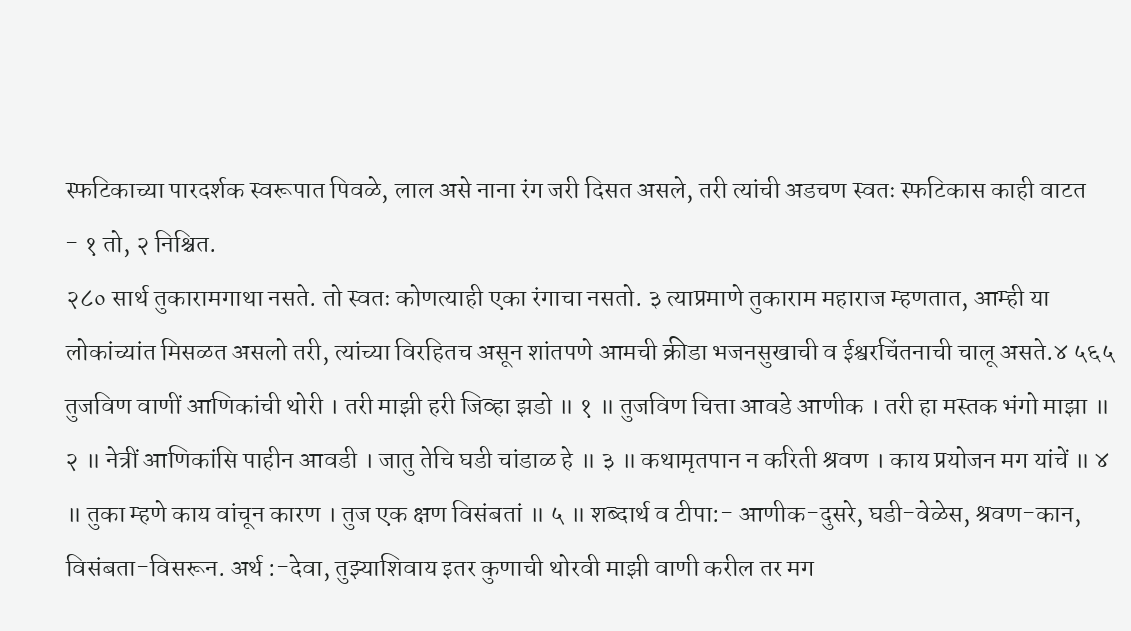स्फटिकाच्या पारदर्शक स्वरूपात पिवळे, लाल असे नाना रंग जरी दिसत असले, तरी त्यांची अडचण स्वतः स्फटिकास काही वाटत
- १ तो, २ निश्चित.
२८० सार्थ तुकारामगाथा नसते. तो स्वतः कोणत्याही एका रंगाचा नसतो. ३ त्याप्रमाणे तुकाराम महाराज म्हणतात, आम्ही या लोकांच्यांत मिसळत असलो तरी, त्यांच्या विरहितच असून शांतपणे आमची क्रीडा भजनसुखाची व ईश्वरचिंतनाची चालू असते.४ ५६५ तुजविण वाणीं आणिकांची थोरी । तरी माझी हरी जिव्हा झडो ॥ १ ॥ तुजविण चित्ता आवडे आणीक । तरी हा मस्तक भंगो माझा ॥ २ ॥ नेत्रीं आणिकांसि पाहीन आवडी । जातु तेचि घडी चांडाळ हे ॥ ३ ॥ कथामृतपान न करिती श्रवण । काय प्रयोजन मग यांचें ॥ ४ ॥ तुका म्हणे काय वांचून कारण । तुज एक क्षण विसंबतां ॥ ५ ॥ शब्दार्थ व टीपा:- आणीक-दुसरे, घडी-वेळेस, श्रवण-कान, विसंबता-विसरून. अर्थ :-देवा, तुझ्याशिवाय इतर कुणाची थोरवी माझी वाणी करील तर मग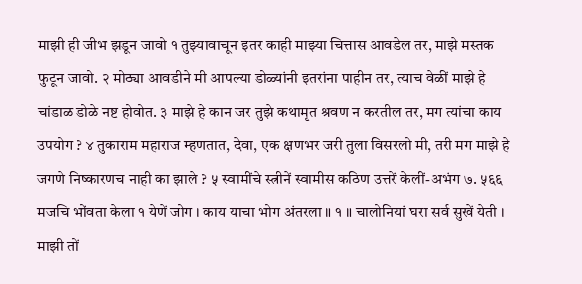माझी ही जीभ झडून जावो १ तुझ्यावाचून इतर काही माझ्या चित्तास आवडेल तर, माझे मस्तक फुटून जावो. २ मोठ्या आवडीने मी आपल्या डोळ्यांनी इतरांना पाहीन तर, त्याच वेळीं माझे हे चांडाळ डोळे नष्ट होवोत. ३ माझे हे कान जर तुझे कथामृत श्रवण न करतील तर, मग त्यांचा काय उपयोग ? ४ तुकाराम महाराज म्हणतात, देवा, एक क्षणभर जरी तुला विसरलो मी, तरी मग माझे हे जगणे निष्कारणच नाही का झाले ? ५ स्वामींचे स्त्रीनें स्वामीस कठिण उत्तरें केलीं-अभंग ७. ५६६ मजचि भोंवता केला १ येणें जोग । काय याचा भोग अंतरला ॥ १ ॥ चालोनियां घरा सर्व सुखें येती । माझी तों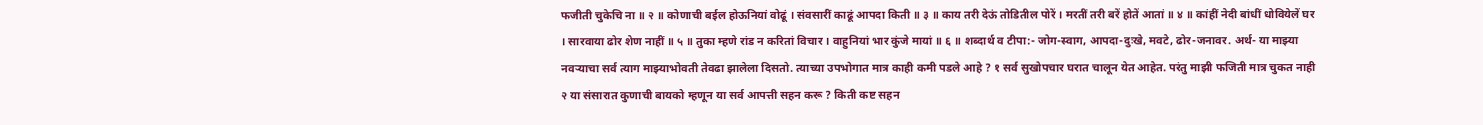फजीती चुकेचि ना ॥ २ ॥ कोणाची बईल होऊनियां वोढूं । संवसारीं काढूं आपदा किती ॥ ३ ॥ काय तरी देऊं तोडितील पोरें । मरतीं तरी बरें होतें आतां ॥ ४ ॥ कांहीं नेदी बांधीं धोवियेलें घर । सारवाया ढोर शेण नाहीं ॥ ५ ॥ तुका म्हणे रांड न करितां विचार । वाहुनियां भार कुंजे मायां ॥ ६ ॥ शब्दार्थ व टीपा:- जोग-स्वाग, आपदा-दुःखे, मवटे, ढोर-जनावर. अर्थ- या माझ्या नवऱ्याचा सर्व त्याग माझ्याभोवती तेवढा झालेला दिसतो. त्याच्या उपभोगात मात्र काही कमी पडले आहे ? १ सर्व सुखोपचार घरात चालून येत आहेत. परंतु माझी फजिती मात्र चुकत नाही २ या संसारात कुणाची बायको म्हणून या सर्व आपत्ती सहन करू ? किती कष्ट सहन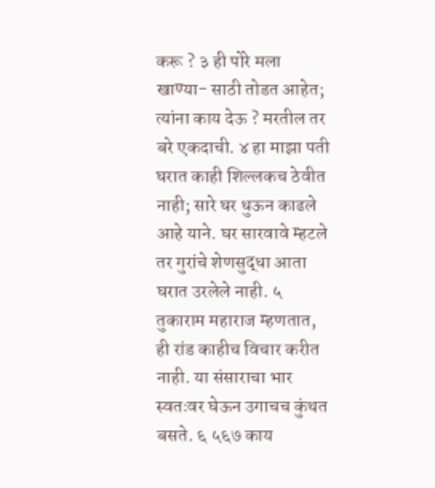करू ? ३ ही पोरे मला खाण्या- साठी तोडत आहेत; त्यांना काय देऊ ? मरतील तर बरे एकदाची. ४ हा माझा पती घरात काही शिल्लकच ठेवीत नाही; सारे घर धुऊन काढले आहे याने. घर सारवावे म्हटले तर गुरांचे शेणसुद्धा आता घरात उरलेले नाही. ५ तुकाराम महाराज म्हणतात, ही रांड काहीच विचार करीत नाही. या संसाराचा भार स्वतःवर घेऊन उगाचच कुंथत बसते. ६ ५६७ काय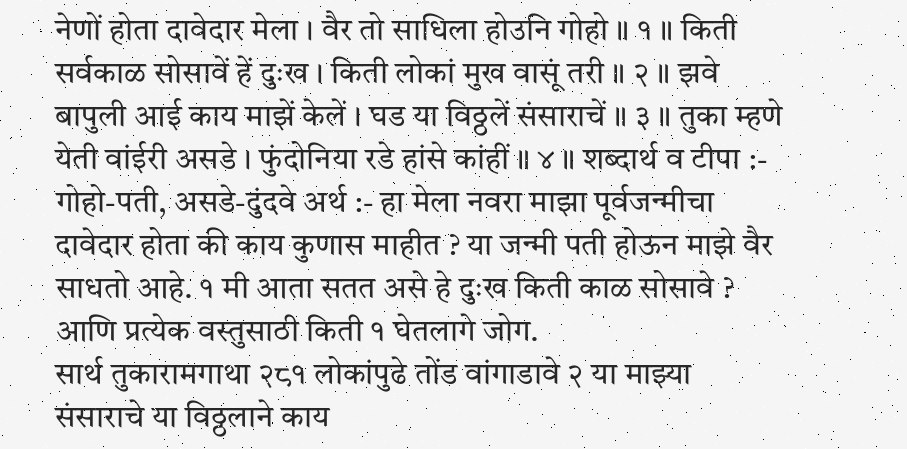नेणों होता दावेदार मेला । वैर तो साधिला होउनि गोहो ॥ १ ॥ किती सर्वकाळ सोसावें हें दुःख । किती लोकां मुख वासूं तरी ॥ २ ॥ झवे बापुली आई काय माझें केलें । घड या विठ्ठलें संसाराचें ॥ ३ ॥ तुका म्हणे येती वांईरी असडे । फुंदोनिया रडे हांसे कांहीं ॥ ४ ॥ शब्दार्थ व टीपा :- गोहो-पती, असडे-दुंदवे अर्थ :- हा मेला नवरा माझा पूर्वजन्मीचा दावेदार होता की काय कुणास माहीत ? या जन्मी पती होऊन माझे वैर साधतो आहे. १ मी आता सतत असे हे दुःख किती काळ सोसावे ? आणि प्रत्येक वस्तुसाठी किती १ घेतलागे जोग.
सार्थ तुकारामगाथा २८१ लोकांपुढे तोंड वांगाडावे २ या माझ्या संसाराचे या विठ्ठलाने काय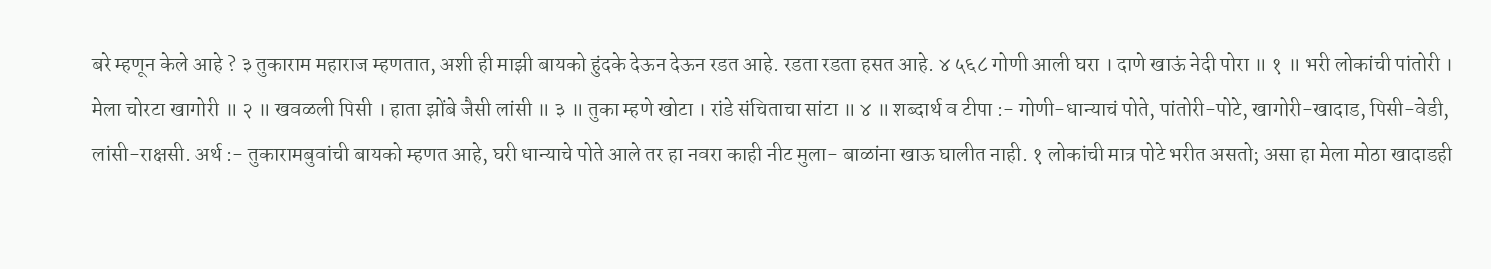बरे म्हणून केले आहे ? ३ तुकाराम महाराज म्हणतात, अशी ही माझी बायको हुंदके देऊन देऊन रडत आहे. रडता रडता हसत आहे. ४ ५६८ गोणी आली घरा । दाणे खाऊं नेदी पोरा ॥ १ ॥ भरी लोकांची पांतोरी । मेला चोरटा खागोरी ॥ २ ॥ खवळली पिसी । हाता झोंबे जैसी लांसी ॥ ३ ॥ तुका म्हणे खोटा । रांडे संचिताचा सांटा ॥ ४ ॥ शब्दार्थ व टीपा :- गोणी-धान्याचं पोते, पांतोरी-पोटे, खागोरी-खादाड, पिसी-वेडी, लांसी-राक्षसी. अर्थ :- तुकारामबुवांची बायको म्हणत आहे, घरी धान्याचे पोते आले तर हा नवरा काही नीट मुला- बाळांना खाऊ घालीत नाही. १ लोकांची मात्र पोटे भरीत असतो; असा हा मेला मोठा खादाडही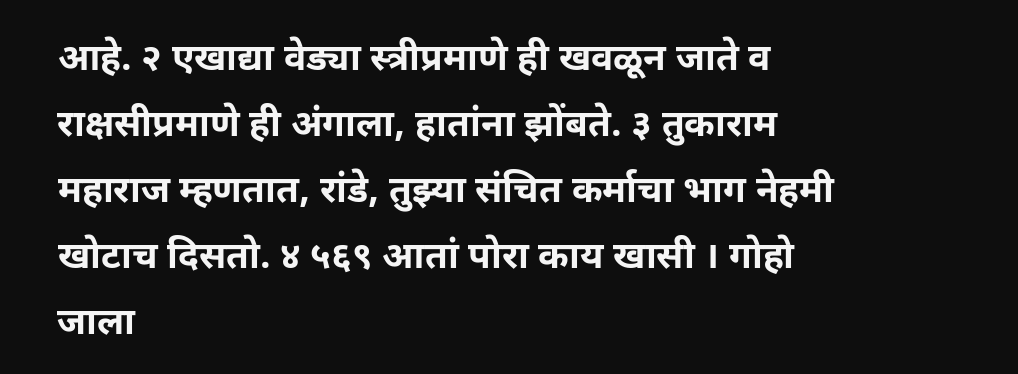आहे. २ एखाद्या वेड्या स्त्रीप्रमाणे ही खवळून जाते व राक्षसीप्रमाणे ही अंगाला, हातांना झोंबते. ३ तुकाराम महाराज म्हणतात, रांडे, तुझ्या संचित कर्माचा भाग नेहमी खोटाच दिसतो. ४ ५६९ आतां पोरा काय खासी । गोहो जाला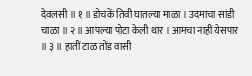देवलसी ॥ १ ॥ डोचकें तिवी घातल्या माळा । उदमाचा सांडी चाळा ॥ २ ॥ आपल्या पोटा केली थार । आमचा नाहीं येसपार ॥ ३ ॥ हातीं टाळ तोंड वासी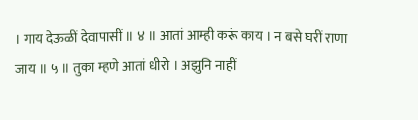। गाय देऊळीं देवापासीं ॥ ४ ॥ आतां आम्ही करूं काय । न बसे घरीं राणा जाय ॥ ५ ॥ तुका म्हणे आतां धीरो । अझुनि नाहीं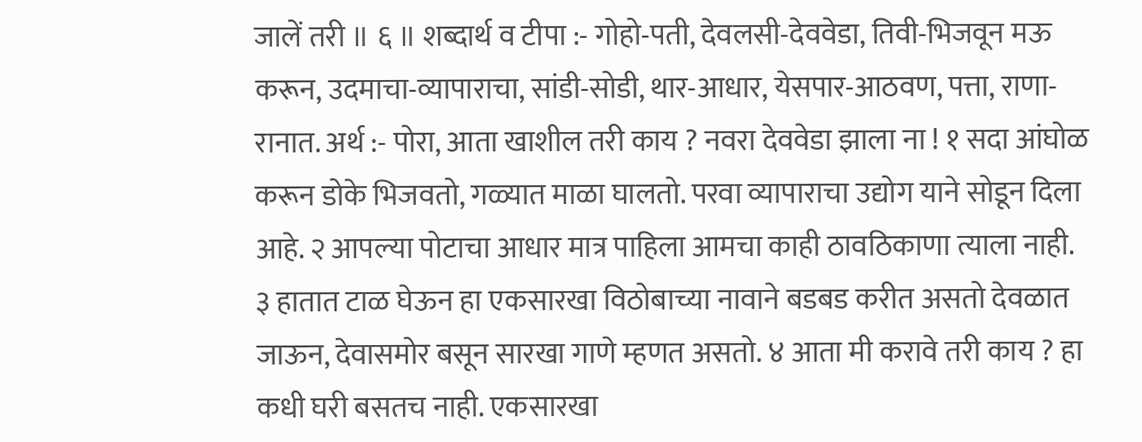जालें तरी ॥ ६ ॥ शब्दार्थ व टीपा :- गोहो-पती, देवलसी-देववेडा, तिवी-भिजवून मऊ करून, उदमाचा-व्यापाराचा, सांडी-सोडी, थार-आधार, येसपार-आठवण, पत्ता, राणा-रानात. अर्थ :- पोरा, आता खाशील तरी काय ? नवरा देववेडा झाला ना ! १ सदा आंघोळ करून डोके भिजवतो, गळ्यात माळा घालतो. परवा व्यापाराचा उद्योग याने सोडून दिला आहे. २ आपल्या पोटाचा आधार मात्र पाहिला आमचा काही ठावठिकाणा त्याला नाही. ३ हातात टाळ घेऊन हा एकसारखा विठोबाच्या नावाने बडबड करीत असतो देवळात जाऊन, देवासमोर बसून सारखा गाणे म्हणत असतो. ४ आता मी करावे तरी काय ? हा कधी घरी बसतच नाही. एकसारखा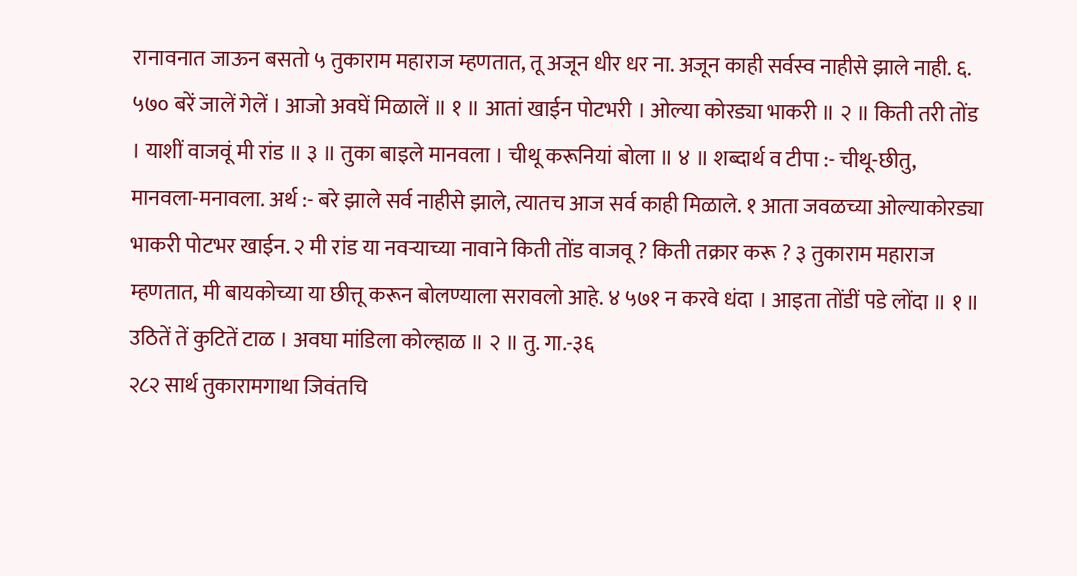रानावनात जाऊन बसतो ५ तुकाराम महाराज म्हणतात, तू अजून धीर धर ना. अजून काही सर्वस्व नाहीसे झाले नाही. ६. ५७० बरें जालें गेलें । आजो अवघें मिळालें ॥ १ ॥ आतां खाईन पोटभरी । ओल्या कोरड्या भाकरी ॥ २ ॥ किती तरी तोंड । याशीं वाजवूं मी रांड ॥ ३ ॥ तुका बाइले मानवला । चीथू करूनियां बोला ॥ ४ ॥ शब्दार्थ व टीपा :- चीथू-छीतु, मानवला-मनावला. अर्थ :- बरे झाले सर्व नाहीसे झाले, त्यातच आज सर्व काही मिळाले. १ आता जवळच्या ओल्याकोरड्या भाकरी पोटभर खाईन. २ मी रांड या नवऱ्याच्या नावाने किती तोंड वाजवू ? किती तक्रार करू ? ३ तुकाराम महाराज म्हणतात, मी बायकोच्या या छीत्तू करून बोलण्याला सरावलो आहे. ४ ५७१ न करवे धंदा । आइता तोंडीं पडे लोंदा ॥ १ ॥ उठितें तें कुटितें टाळ । अवघा मांडिला कोल्हाळ ॥ २ ॥ तु. गा.-३६
२८२ सार्थ तुकारामगाथा जिवंतचि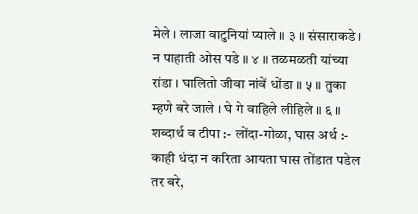मेले । लाजा वाटुनियां प्याले ॥ ३ ॥ संसाराकडे । न पाहाती ओस पडे ॥ ४ ॥ तळमळती यांच्या रांडा । घालितो जीवा नांवें धोंडा ॥ ५ ॥ तुका म्हणे बरे जाले । घे गे वाहिले लीहिले ॥ ६ ॥ शब्दार्थ व टीपा :- लोंदा-गोळा, घास अर्थ :- काही धंदा न करिता आयता घास तोंडात पडेल तर बरे,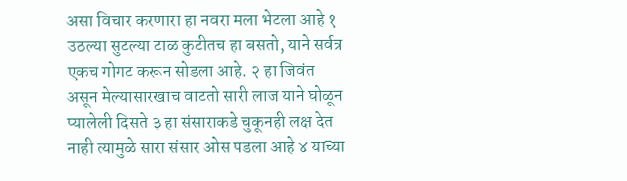असा विचार करणारा हा नवरा मला भेटला आहे १ उठल्या सुटल्या टाळ कुटीतच हा बसतो, याने सर्वत्र एकच गोगट करून सोडला आहे. २ हा जिवंत असून मेल्यासारखाच वाटतो सारी लाज याने घोळून प्यालेली दिसते ३ हा संसाराकडे चुकूनही लक्ष देत नाही त्यामुळे सारा संसार ओस पडला आहे ४ याच्या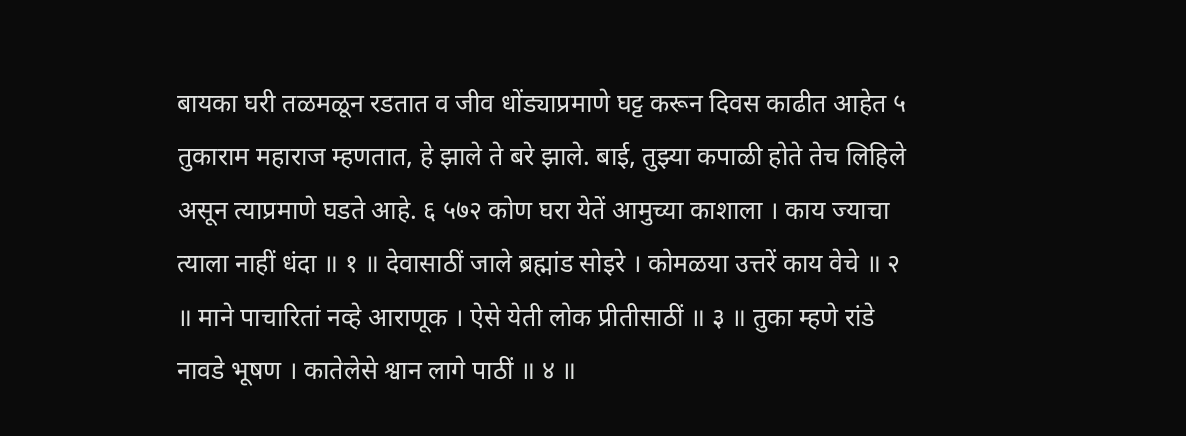बायका घरी तळमळून रडतात व जीव धोंड्याप्रमाणे घट्ट करून दिवस काढीत आहेत ५ तुकाराम महाराज म्हणतात, हे झाले ते बरे झाले. बाई, तुझ्या कपाळी होते तेच लिहिले असून त्याप्रमाणे घडते आहे. ६ ५७२ कोण घरा येतें आमुच्या काशाला । काय ज्याचा त्याला नाहीं धंदा ॥ १ ॥ देवासाठीं जाले ब्रह्मांड सोइरे । कोमळया उत्तरें काय वेचे ॥ २ ॥ माने पाचारितां नव्हे आराणूक । ऐसे येती लोक प्रीतीसाठीं ॥ ३ ॥ तुका म्हणे रांडे नावडे भूषण । कातेलेसे श्वान लागे पाठीं ॥ ४ ॥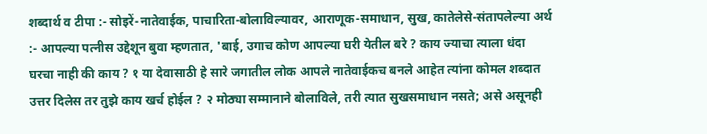शब्दार्थ व टीपा :- सोइरें-नातेवाईक, पाचारिता-बोलाविल्यावर, आराणूक-समाधान, सुख, कातेलेसे-संतापलेल्या अर्थ :- आपल्या पत्नीस उद्देशून बुवा म्हणतात, 'बाई, उगाच कोण आपल्या घरी येतील बरे ? काय ज्याचा त्याला धंदा घरचा नाही की काय ? १ या देवासाठी हे सारे जगातील लोक आपले नातेवाईकच बनले आहेत त्यांना कोमल शब्दात उत्तर दिलेस तर तुझे काय खर्च होईल ? २ मोठ्या सम्मानाने बोलाविले, तरी त्यात सुखसमाधान नसते; असे असूनही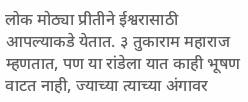लोक मोठ्या प्रीतीने ईश्वरासाठी आपल्याकडे येतात. ३ तुकाराम महाराज म्हणतात, पण या रांडेला यात काही भूषण वाटत नाही, ज्याच्या त्याच्या अंगावर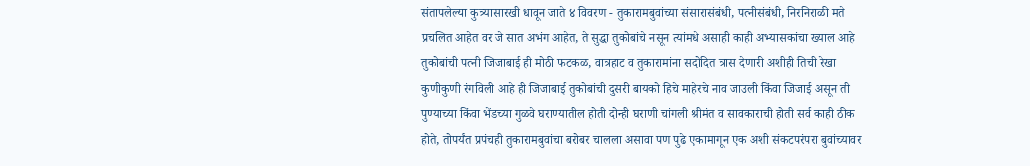संतापलेल्या कुत्र्यासारखी धावून जाते ४ विवरण - तुकारामबुवांच्या संसारासंबंधी, पत्नीसंबंधी, निरनिराळी मते प्रचलित आहेत वर जे सात अभंग आहेत, ते सुद्धा तुकोबांचे नसून त्यांमधे असाही काही अभ्यासकांचा ख्याल आहे तुकोबांची पत्नी जिजाबाई ही मोठी फटकळ, वात्रहाट व तुकारामांना सदोदित त्रास देणारी अशीही तिची रेखा कुणीकुणी रंगविली आहे ही जिजाबाई तुकोबांची दुसरी बायको हिचे माहेरचे नाव जाउली किंवा जिजाई असून ती पुण्याच्या किंवा भेंडच्या गुळवे घराण्यातील होती दोन्ही घराणी चांगली श्रीमंत व सावकाराची होती सर्व काही ठीक होते, तोपर्यंत प्रपंचही तुकारामबुवांचा बरोबर चालला असावा पण पुढे एकामागून एक अशी संकटपरंपरा बुवांच्यावर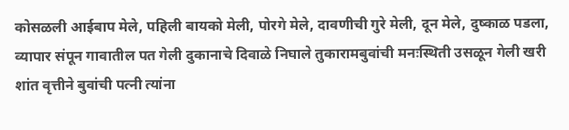कोसळली आईबाप मेले, पहिली बायको मेली, पोरगे मेले, दावणीची गुरे मेली, दून मेले, दुष्काळ पडला, व्यापार संपून गावातील पत गेली दुकानाचे दिवाळे निघाले तुकारामबुवांची मनःस्थिती उसळून गेली खरी शांत वृत्तीने बुवांची पत्नी त्यांना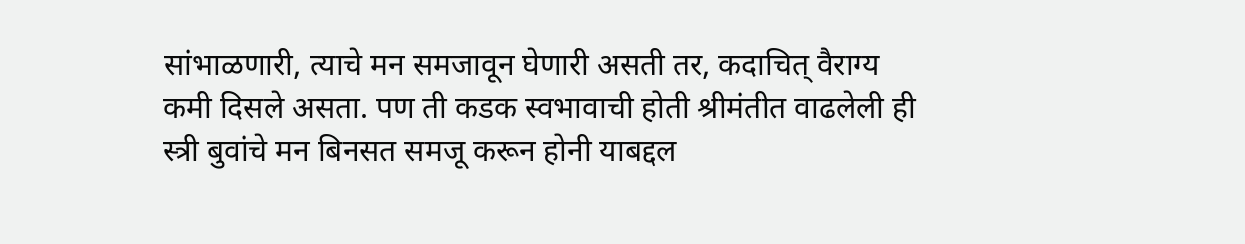सांभाळणारी, त्याचे मन समजावून घेणारी असती तर, कदाचित् वैराग्य कमी दिसले असता. पण ती कडक स्वभावाची होती श्रीमंतीत वाढलेली ही स्त्री बुवांचे मन बिनसत समजू करून होनी याबद्दल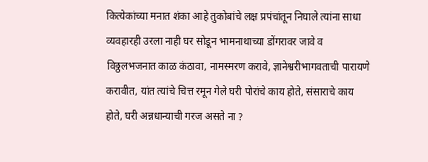कित्येकांच्या मनात शंका आहे तुकोबांचे लक्ष प्रपंचांतून निघाले त्यांना साधा व्यवहारही उरला नाही घर सोडून भामनाथाच्या डोंगरावर जावे व विठ्ठलभजनात काळ कंठावा, नामस्मरण करावे, ज्ञानेश्वरीभागवताची पारायणे करावीत, यांत त्यांचे चित्त रमून गेले घरी पोरांचे काय होते, संसाराचे काय होते, घरी अन्नधान्याची गरज असते ना ?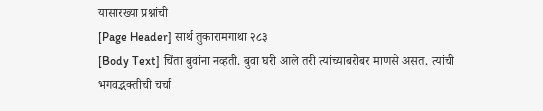यासारख्या प्रश्नांची
[Page Header] सार्थ तुकारामगाथा २८३
[Body Text] चिंता बुवांना नव्हती. बुवा घरी आले तरी त्यांच्याबरोबर माणसे असत. त्यांची भगवद्भक्तीची चर्चा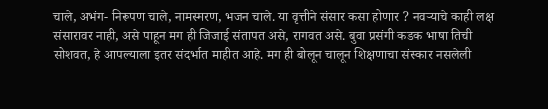चाले, अभंग- निरूपण चाले, नामस्मरण, भजन चाले. या वृत्तीने संसार कसा होणार ? नवऱ्याचे काही लक्ष संसारावर नाही, असे पाहून मग ही जिजाई संतापत असे, रागवत असे. बुवा प्रसंगी कडक भाषा तिची सोशवत, हे आपल्याला इतर संदर्भात माहीत आहे. मग ही बोलून चालून शिक्षणाचा संस्कार नसलेली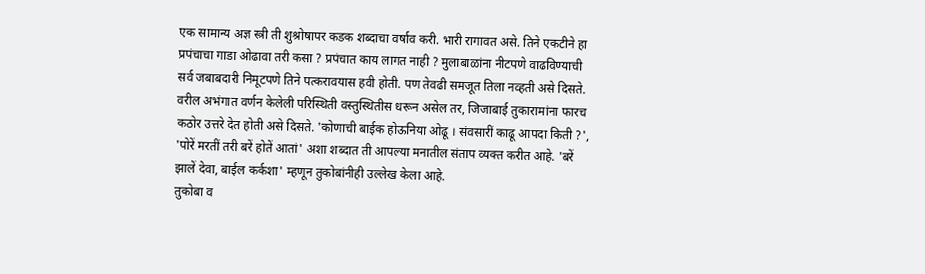एक सामान्य अज्ञ स्त्री ती शुश्रोषापर कडक शब्दाचा वर्षाव करी. भारी रागावत असे. तिने एकटीने हा प्रपंचाचा गाडा ओढावा तरी कसा ? प्रपंचात काय लागत नाही ? मुलाबाळांना नीटपणे वाढविण्याची सर्व जबाबदारी निमूटपणे तिने पत्करावयास हवी होती. पण तेवढी समजूत तिला नव्हती असे दिसते. वरील अभंगात वर्णन केलेली परिस्थिती वस्तुस्थितीस धरून असेल तर, जिजाबाई तुकारामांना फारच कठोर उत्तरे देत होती असे दिसते. 'कोणाची बाईक होऊनिया ओढू । संवसारीं काढू आपदा किती ?', 'पोरें मरतीं तरी बरें होतें आतां' अशा शब्दात ती आपल्या मनातील संताप व्यक्त करीत आहे. 'बरें झालें देवा, बाईल कर्कशा' म्हणून तुकोबांनीही उल्लेख केला आहे.
तुकोबा व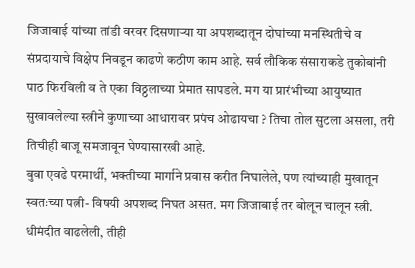जिजाबाई यांच्या तांडी वरवर दिसणाऱ्या या अपशब्दातून दोघांच्या मनस्थितीचे व संप्रदायाचे विक्षेप निवडून काढणे कठीण काम आहे. सर्व लौकिक संसाराकडे तुकोबांनी पाठ फिरविली व ते एका विठ्ठलाच्या प्रेमात सापडले. मग या प्रारंभीच्या आयुष्यात सुखावलेल्या स्त्रीने कुणाच्या आधारावर प्रपंच ओढायचा ? तिचा तोल सुटला असला, तरी तिचीही बाजू समजावून घेण्यासारखी आहे.
बुवा एवढे परमार्थी, भक्तीच्या मार्गाने प्रवास करीत निघालेले, पण त्यांच्याही मुखातून स्वतःच्या पत्नी- विषयी अपशब्द निघत असत. मग जिजाबाई तर बोलून चालून स्त्री. धीमंदीत वाढलेली, तीही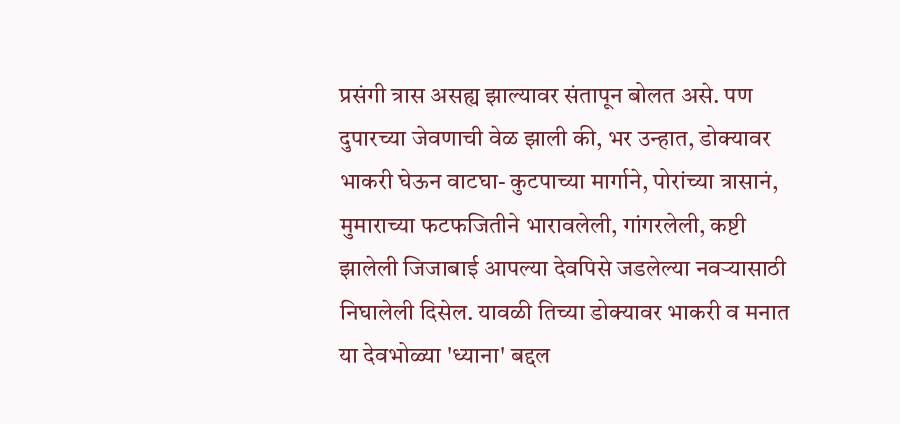प्रसंगी त्रास असह्य झाल्यावर संतापून बोलत असे. पण दुपारच्या जेवणाची वेळ झाली की, भर उन्हात, डोक्यावर भाकरी घेऊन वाटघा- कुटपाच्या मार्गाने, पोरांच्या त्रासानं, मुमाराच्या फटफजितीने भारावलेली, गांगरलेली, कष्टी झालेली जिजाबाई आपल्या देवपिसे जडलेल्या नवऱ्यासाठी निघालेली दिसेल. यावळी तिच्या डोक्यावर भाकरी व मनात या देवभोळ्या 'ध्याना' बद्दल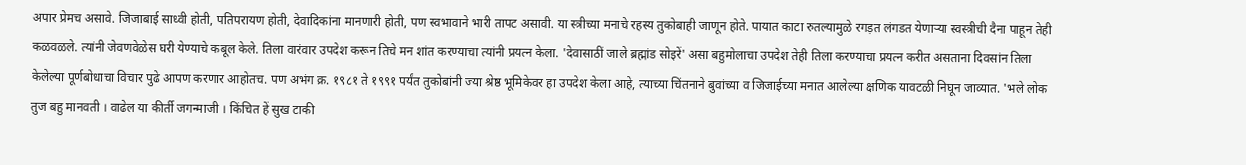अपार प्रेमच असावे. जिजाबाई साध्वी होती, पतिपरायण होती, देवादिकांना मानणारी होती, पण स्वभावाने भारी तापट असावी. या स्त्रीच्या मनाचे रहस्य तुकोबाही जाणून होते. पायात काटा रुतल्यामुळे रगड़त लंगडत येणाऱ्या स्वस्त्रीची दैना पाहून तेही कळवळले. त्यांनी जेवणवेळेस घरी येण्याचे कबूल केले. तिला वारंवार उपदेश करून तिचे मन शांत करण्याचा त्यांनी प्रयत्न केला. 'देवासाठीं जाले ब्रह्मांड सोइरें' असा बहुमोलाचा उपदेश तेही तिला करण्याचा प्रयत्न करीत असताना दिवसांन तिला केलेल्या पूर्णबोधाचा विचार पुढे आपण करणार आहोतच. पण अभंग क्र. १९८१ ते १९९१ पर्यंत तुकोबांनी ज्या श्रेष्ठ भूमिकेवर हा उपदेश केला आहे, त्याच्या चिंतनाने बुवांच्या व जिजाईच्या मनात आलेल्या क्षणिक यावटळी निघून जाव्यात. 'भले लोक तुज बहु मानवती । वाढेल या कीर्ती जगन्माजी । किंचित हें सुख टाकी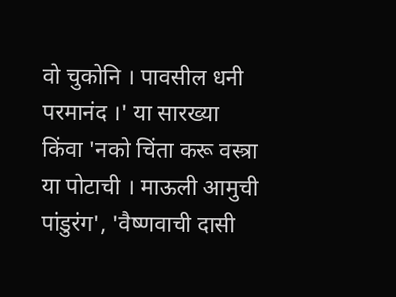वो चुकोनि । पावसील धनी परमानंद ।' या सारख्या किंवा 'नको चिंता करू वस्त्रा या पोटाची । माऊली आमुची पांडुरंग', 'वैष्णवाची दासी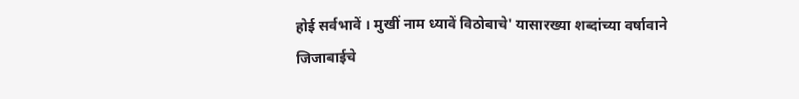होई सर्वभावें । मुखीं नाम ध्यावें विठोबाचे' यासारख्या शब्दांच्या वर्षावाने जिजाबाईचे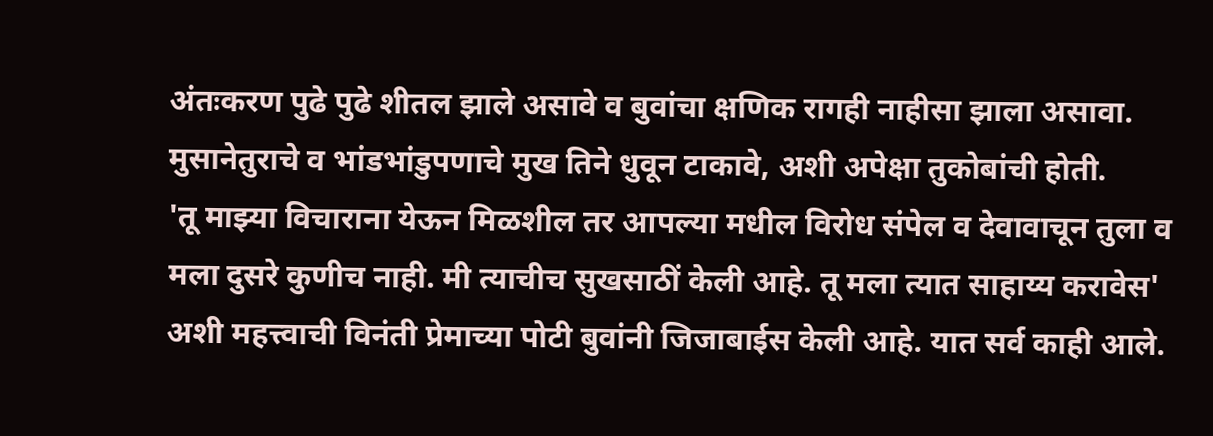अंतःकरण पुढे पुढे शीतल झाले असावे व बुवांचा क्षणिक रागही नाहीसा झाला असावा. मुसानेतुराचे व भांडभांडुपणाचे मुख तिने धुवून टाकावे, अशी अपेक्षा तुकोबांची होती.
'तू माझ्या विचाराना येऊन मिळशील तर आपल्या मधील विरोध संपेल व देवावाचून तुला व मला दुसरे कुणीच नाही. मी त्याचीच सुखसाठीं केली आहे. तू मला त्यात साहाय्य करावेस' अशी महत्त्वाची विनंती प्रेमाच्या पोटी बुवांनी जिजाबाईस केली आहे. यात सर्व काही आले.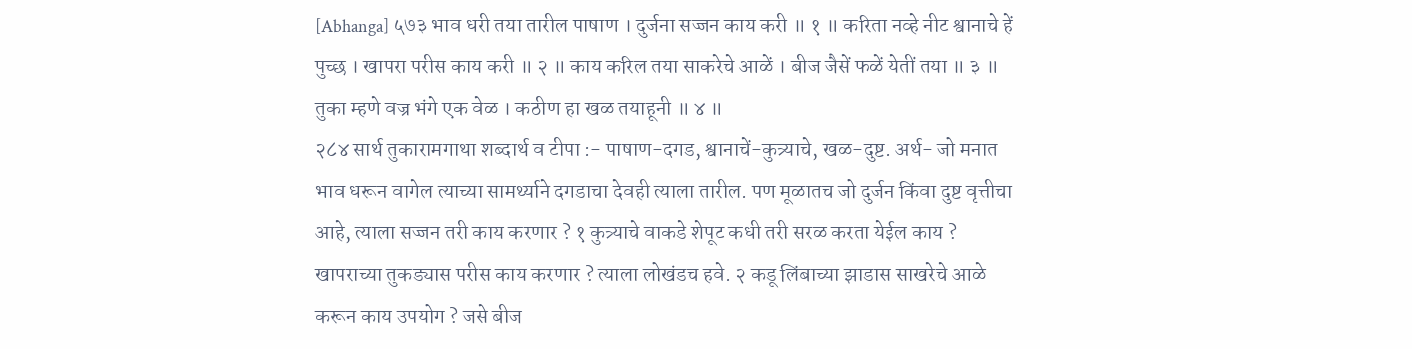[Abhanga] ५७३ भाव धरी तया तारील पाषाण । दुर्जना सज्जन काय करी ॥ १ ॥ करिता नव्हे नीट श्वानाचे हें पुच्छ । खापरा परीस काय करी ॥ २ ॥ काय करिल तया साकरेचे आळें । बीज जैसें फळें येतीं तया ॥ ३ ॥ तुका म्हणे वज्र भंगे एक वेळ । कठीण हा खळ तयाहूनी ॥ ४ ॥
२८४ सार्थ तुकारामगाथा शब्दार्थ व टीपा :- पाषाण-दगड, श्वानाचें-कुत्र्याचे, खळ-दुष्ट. अर्थ- जो मनात भाव धरून वागेल त्याच्या सामर्थ्याने दगडाचा देवही त्याला तारील. पण मूळातच जो दुर्जन किंवा दुष्ट वृत्तीचा आहे, त्याला सज्जन तरी काय करणार ? १ कुत्र्याचे वाकडे शेपूट कधी तरी सरळ करता येईल काय ? खापराच्या तुकड्यास परीस काय करणार ? त्याला लोखंडच हवे. २ कडू लिंबाच्या झाडास साखरेचे आळे करून काय उपयोग ? जसे बीज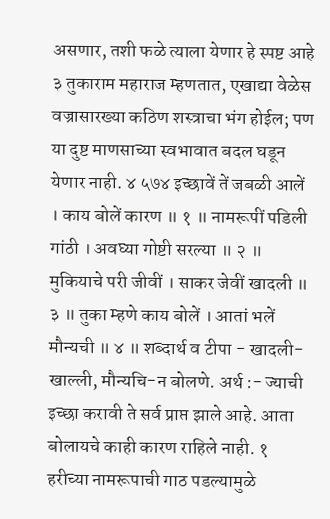असणार, तशी फळे त्याला येणार हे स्पष्ट आहे ३ तुकाराम महाराज म्हणतात, एखाद्या वेळेस वज्रासारख्या कठिण शस्त्राचा भंग होईल; पण या दुष्ट माणसाच्या स्वभावात बदल घडून येणार नाही. ४ ५७४ इच्छावें तें जबळी आलें । काय बोलें कारण ॥ १ ॥ नामरूपीं पडिली गांठी । अवघ्या गोष्टी सरल्या ॥ २ ॥ मुकियाचे परी जीवीं । साकर जेवीं खादली ॥ ३ ॥ तुका म्हणे काय बोलें । आतां भलें मौन्यची ॥ ४ ॥ शब्दार्थ व टीपा - खादली-खाल्ली, मौन्यचि-न बोलणे. अर्थ :- ज्याची इच्छा करावी ते सर्व प्राप्त झाले आहे. आता बोलायचे काही कारण राहिले नाही. १ हरीच्या नामरूपाची गाठ पडल्यामुळे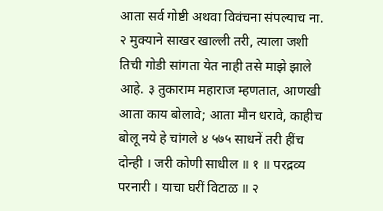आता सर्व गोष्टी अथवा विवंचना संपल्याच ना. २ मुक्याने साखर खाल्ली तरी, त्याला जशी तिची गोडी सांगता येत नाही तसे माझे झाले आहे. ३ तुकाराम महाराज म्हणतात, आणखी आता काय बोलावे; आता मौन धरावे, काहीच बोलू नये हे चांगले ४ ५७५ साधनें तरी हींच दोन्ही । जरी कोणी साधील ॥ १ ॥ परद्रव्य परनारी । याचा घरीं विटाळ ॥ २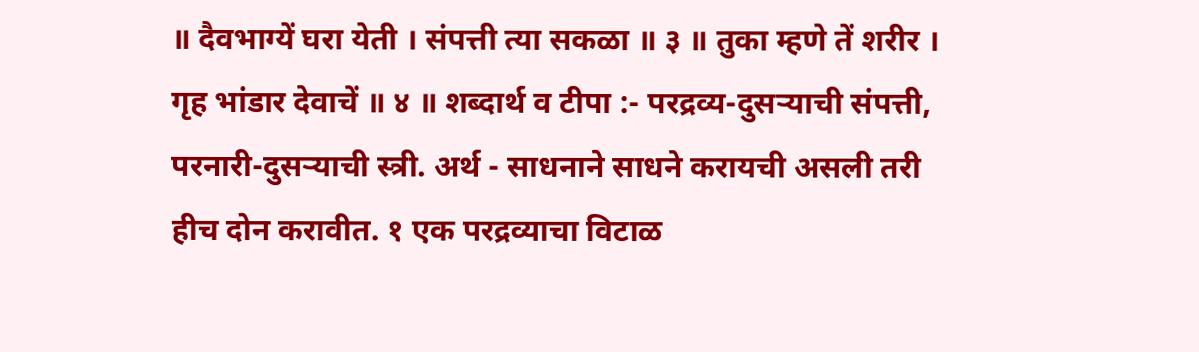॥ दैवभाग्यें घरा येती । संपत्ती त्या सकळा ॥ ३ ॥ तुका म्हणे तें शरीर । गृह भांडार देवाचें ॥ ४ ॥ शब्दार्थ व टीपा :- परद्रव्य-दुसऱ्याची संपत्ती, परनारी-दुसऱ्याची स्त्री. अर्थ - साधनाने साधने करायची असली तरी हीच दोन करावीत. १ एक परद्रव्याचा विटाळ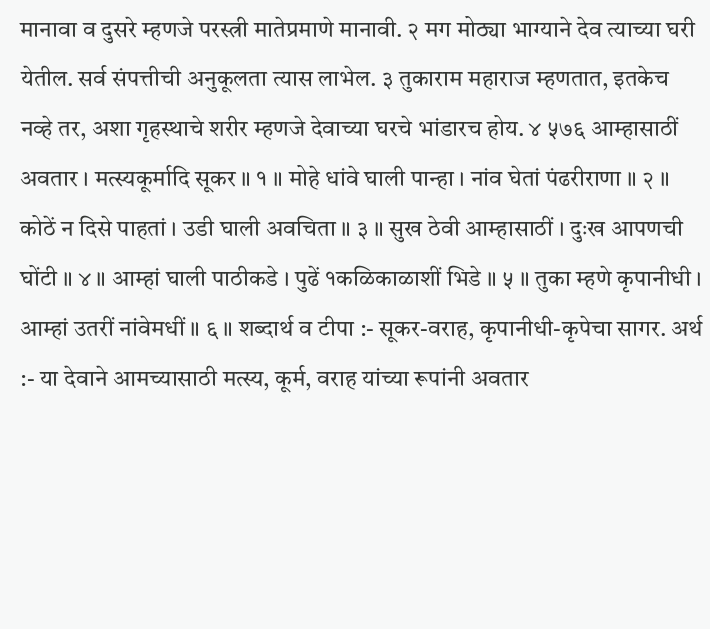मानावा व दुसरे म्हणजे परस्त्री मातेप्रमाणे मानावी. २ मग मोठ्या भाग्याने देव त्याच्या घरी येतील. सर्व संपत्तीची अनुकूलता त्यास लाभेल. ३ तुकाराम महाराज म्हणतात, इतकेच नव्हे तर, अशा गृहस्थाचे शरीर म्हणजे देवाच्या घरचे भांडारच होय. ४ ५७६ आम्हासाठीं अवतार । मत्स्यकूर्मादि सूकर ॥ १ ॥ मोहे धांवे घाली पान्हा । नांव घेतां पंढरीराणा ॥ २ ॥ कोठें न दिसे पाहतां । उडी घाली अवचिता ॥ ३ ॥ सुख ठेवी आम्हासाठीं । दुःख आपणची घोंटी ॥ ४ ॥ आम्हां घाली पाठीकडे । पुढें १कळिकाळाशीं भिडे ॥ ५ ॥ तुका म्हणे कृपानीधी । आम्हां उतरीं नांवेमधीं ॥ ६ ॥ शब्दार्थ व टीपा :- सूकर-वराह, कृपानीधी-कृपेचा सागर. अर्थ :- या देवाने आमच्यासाठी मत्स्य, कूर्म, वराह यांच्या रूपांनी अवतार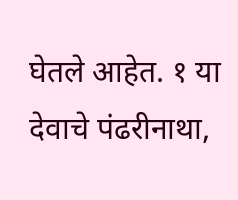घेतले आहेत. १ या देवाचे पंढरीनाथा,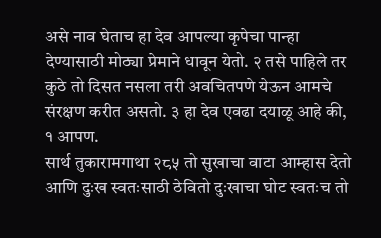असे नाव घेताच हा देव आपल्या कृपेचा पान्हा देण्यासाठी मोठ्या प्रेमाने धावून येतो. २ तसे पाहिले तर कुठे तो दिसत नसला तरी अवचितपणे येऊन आमचे संरक्षण करीत असतो. ३ हा देव एवढा दयाळू आहे की, १ आपण.
सार्थ तुकारामगाथा २८५ तो सुखाचा वाटा आम्हास देतो आणि दुःख स्वतःसाठी ठेवितो दुःखाचा घोट स्वतःच तो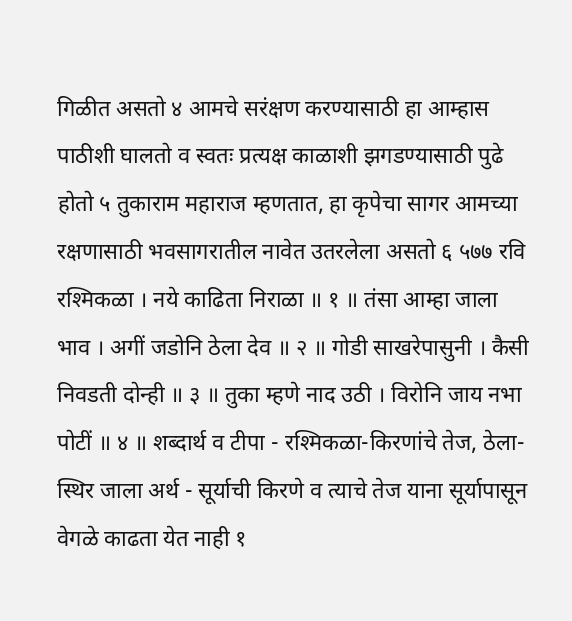गिळीत असतो ४ आमचे सरंक्षण करण्यासाठी हा आम्हास पाठीशी घालतो व स्वतः प्रत्यक्ष काळाशी झगडण्यासाठी पुढे होतो ५ तुकाराम महाराज म्हणतात, हा कृपेचा सागर आमच्या रक्षणासाठी भवसागरातील नावेत उतरलेला असतो ६ ५७७ रवि रश्मिकळा । नये काढिता निराळा ॥ १ ॥ तंसा आम्हा जाला भाव । अगीं जडोनि ठेला देव ॥ २ ॥ गोडी साखरेपासुनी । कैसी निवडती दोन्ही ॥ ३ ॥ तुका म्हणे नाद उठी । विरोनि जाय नभा पोटीं ॥ ४ ॥ शब्दार्थ व टीपा - रश्मिकळा-किरणांचे तेज, ठेला-स्थिर जाला अर्थ - सूर्याची किरणे व त्याचे तेज याना सूर्यापासून वेगळे काढता येत नाही १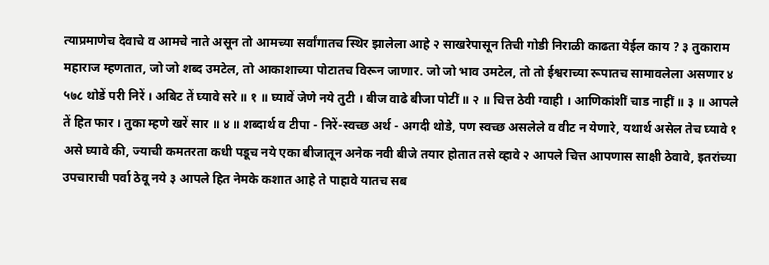त्याप्रमाणेच देवाचे व आमचे नाते असून तो आमच्या सर्वांगातच स्थिर झालेला आहे २ साखरेपासून तिची गोडी निराळी काढता येईल काय ? ३ तुकाराम महाराज म्हणतात, जो जो शब्द उमटेल, तो आकाशाच्या पोटातच विरून जाणार. जो जो भाव उमटेल, तो तो ईश्वराच्या रूपातच सामावलेला असणार ४ ५७८ थोडें परी निरें । अबिट तें घ्यावे सरे ॥ १ ॥ घ्यावें जेणे नये तुटी । बीज वाढे बीजा पोटीं ॥ २ ॥ चित्त ठेवी ग्वाही । आणिकांशीं चाड नाहीं ॥ ३ ॥ आपले तें हित फार । तुका म्हणे खरें सार ॥ ४ ॥ शब्दार्थ व टीपा - निरें-स्वच्छ अर्थ - अगदी थोडे, पण स्वच्छ असलेले व वीट न येणारे, यथार्थ असेल तेच घ्यावे १ असे घ्यावे की, ज्याची कमतरता कधी पडूच नये एका बीजातून अनेक नवी बीजे तयार होतात तसे व्हावे २ आपले चित्त आपणास साक्षी ठेवावे, इतरांच्या उपचाराची पर्वा ठेवू नये ३ आपले हित नेमके कशात आहे ते पाहावे यातच सब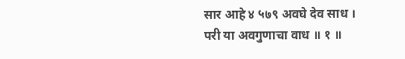सार आहे ४ ५७९ अवघे देव साध । परी या अवगुणाचा वाध ॥ १ ॥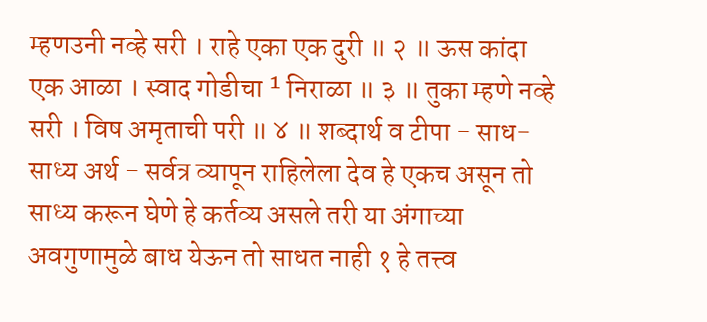म्हणउनी नव्हे सरी । राहे एका एक दुरी ॥ २ ॥ ऊस कांदा एक आळा । स्वाद गोडीचा ¹ निराळा ॥ ३ ॥ तुका म्हणे नव्हे सरी । विष अमृताची परी ॥ ४ ॥ शब्दार्थ व टीपा - साध-साध्य अर्थ - सर्वत्र व्यापून राहिलेला देव हे एकच असून तो साध्य करून घेणे हे कर्तव्य असले तरी या अंगाच्या अवगुणामुळे बाध येऊन तो साधत नाही १ हे तत्त्व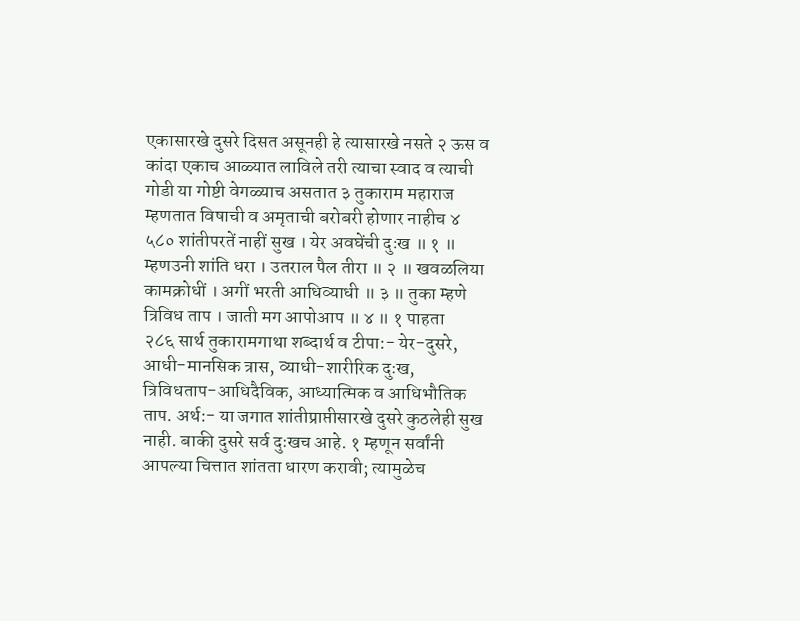एकासारखे दुसरे दिसत असूनही हे त्यासारखे नसते २ ऊस व कांदा एकाच आळ्यात लाविले तरी त्याचा स्वाद व त्याची गोडी या गोष्टी वेगळ्याच असतात ३ तुकाराम महाराज म्हणतात विषाची व अमृताची बरोबरी होणार नाहीच ४ ५८० शांतीपरतें नाहीं सुख । येर अवघेंची दुःख ॥ १ ॥ म्हणउनी शांति धरा । उतराल पैल तीरा ॥ २ ॥ खवळलिया कामक्रोधीं । अगीं भरती आधिव्याधी ॥ ३ ॥ तुका म्हणे त्रिविध ताप । जाती मग आपोआप ॥ ४ ॥ १ पाहता
२८६ सार्थ तुकारामगाथा शब्दार्थ व टीपा:- येर-दुसरे, आधी-मानसिक त्रास, व्याधी-शारीरिक दुःख, त्रिविधताप-आधिदैविक, आध्यात्मिक व आधिभौतिक ताप. अर्थ:- या जगात शांतीप्राप्तीसारखे दुसरे कुठलेही सुख नाही. बाकी दुसरे सर्व दुःखच आहे. १ म्हणून सर्वांनी आपल्या चित्तात शांतता धारण करावी; त्यामुळेच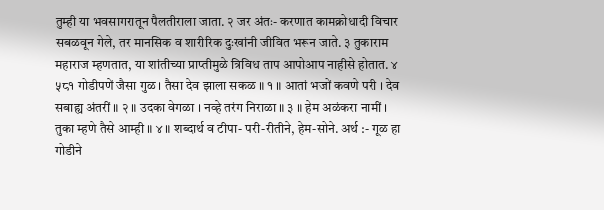तुम्ही या भवसागरातून पैलतीराला जाता. २ जर अंतः- करणात कामक्रोधादी विचार सबळवून गेले, तर मानसिक व शारीरिक दुःखांनी जीवित भरून जाते. ३ तुकाराम महाराज म्हणतात, या शांतीच्या प्राप्तीमुळे त्रिविध ताप आपोआप नाहीसे होतात. ४ ५८१ गोडीपणें जैसा गुळ । तैसा देव झाला सकळ ॥ १ ॥ आतां भजों कवणे परी । देव सबाह्य अंतरीं ॥ २ ॥ उदका वेगळा । नव्हे तरंग निराळा ॥ ३ ॥ हेम अळंकरा नामीं । तुका म्हणे तैसे आम्ही ॥ ४ ॥ शब्दार्थ व टीपा- परी-रीतीने, हेम-सोने. अर्थ :- गूळ हा गोडीने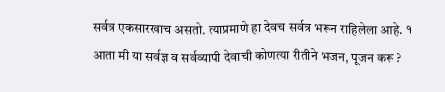सर्वत्र एकसारखाच असतो. त्याप्रमाणे हा देवच सर्वत्र भरून राहिलेला आहे. १ आता मी या सर्वज्ञ व सर्वव्यापी देवाची कोणत्या रीतीने भजन, पूजन करू ?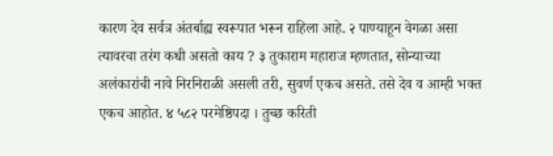कारण देव सर्वत्र अंतर्बाह्य स्वरूपात भरून राहिला आहे. २ पाण्याहून वेगळा असा त्यावरचा तरंग कधी असतो काय ? ३ तुकाराम महाराज म्हणतात, सोन्याच्या अलंकारांची नावे निरनिराळी असली तरी, सुवर्ण एकच असते. तसे देव व आम्ही भक्त एकच आहोत. ४ ५८२ परमेष्ठिपदा । तुच्छ करिती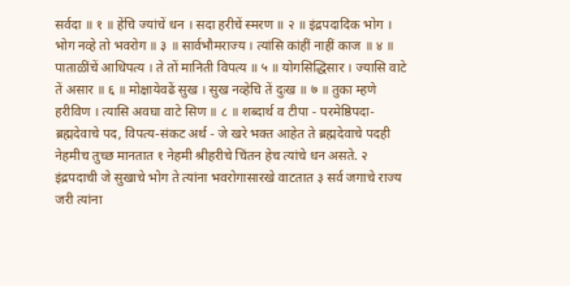सर्वदा ॥ १ ॥ हेंचि ज्यांचें धन । सदा हरीचें स्मरण ॥ २ ॥ इंद्रपदादिक भोग । भोग नव्हे तो भवरोग ॥ ३ ॥ सार्वभौमराज्य । त्यांसि कांहीं नाहीं काज ॥ ४ ॥ पाताळींचें आधिपत्य । ते तों मानिती विपत्य ॥ ५ ॥ योगसिद्धिसार । ज्यासि वाटे तें असार ॥ ६ ॥ मोक्षायेवढें सुख । सुख नव्हेचि तें दुःख ॥ ७ ॥ तुका म्हणे हरीविण । त्यासि अवघा वाटे सिण ॥ ८ ॥ शब्दार्थ व टीपा - परमेष्ठिपदा-ब्रह्मदेवाचे पद, विपत्य-संकट अर्थ - जे खरे भक्त आहेत ते ब्रह्मदेवाचे पदही नेहमीच तुच्छ मानतात १ नेहमी श्रीहरीचे चिंतन हेच त्यांचे धन असते. २ इंद्रपदाची जे सुखाचे भोग ते त्यांना भवरोगासारखे वाटतात ३ सर्व जगाचे राज्य जरी त्यांना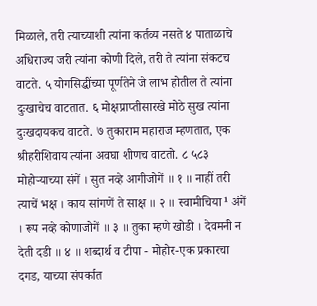मिळाले, तरी त्याच्याशी त्यांना कर्तव्य नसते ४ पाताळाचे अधिराज्य जरी त्यांना कोणी दिले, तरी ते त्यांना संकटच वाटते. ५ योगसिद्धींच्या पूर्णतेने जे लाभ होतील ते त्यांना दुःखाचेच वाटतात. ६ मोक्षप्राप्तीसारखे मोठे सुख त्यांना दुःखदायकच वाटते. ७ तुकाराम महाराज म्हणतात, एक श्रीहरीशिवाय त्यांना अवघा शीणच वाटतो. ८ ५८३ मोहोऱ्याच्या संगें । सुत नव्हे आगीजोगें ॥ १ ॥ नाहीं तरी त्याचें भक्ष । काय सांगणें ते साक्ष ॥ २ ॥ स्वामीचिया¹ अंगें । रूप नव्हे कोणाजोगें ॥ ३ ॥ तुका म्हणे खोडी । देवमनी न देती दडी ॥ ४ ॥ शब्दार्थ व टीपा - मोहोर-एक प्रकारचा दगड, याच्या संपर्कात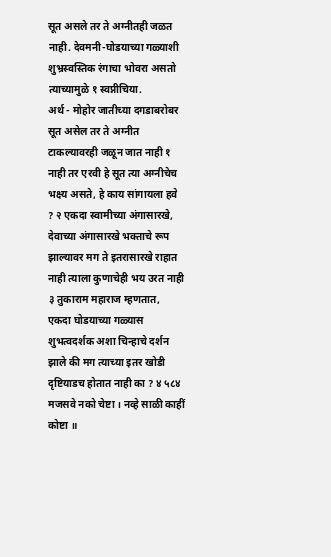सूत असले तर ते अग्नीतही जळत नाही. देवमनी-घोडयाच्या गळ्याशी शुभ्रस्वस्तिक रंगाचा भोवरा असतो त्याच्यामुळे १ स्वप्नीचिया.
अर्थ - मोहोर जातीच्या दगडाबरोबर सूत असेल तर ते अग्नीत टाकल्यावरही जळून जात नाही १ नाही तर एरवी हे सूत त्या अग्नीचेच भक्ष्य असते, हे काय सांगायला हवे ? २ एकदा स्वामीच्या अंगासारखे, देवाच्या अंगासारखे भक्ताचे रूप झाल्यावर मग ते इतरासारखे राहात नाही त्याला कुणाचेही भय उरत नाही ३ तुकाराम महाराज म्हणतात, एकदा घोडयाच्या गळ्यास शुभत्वदर्शक अशा चिन्हाचे दर्शन झाले की मग त्याच्या इतर खोडी दृष्टियाडच होतात नाही का ? ४ ५८४ मजसवे नको चेष्टा । नव्हे साळी काहीं कोष्टा ॥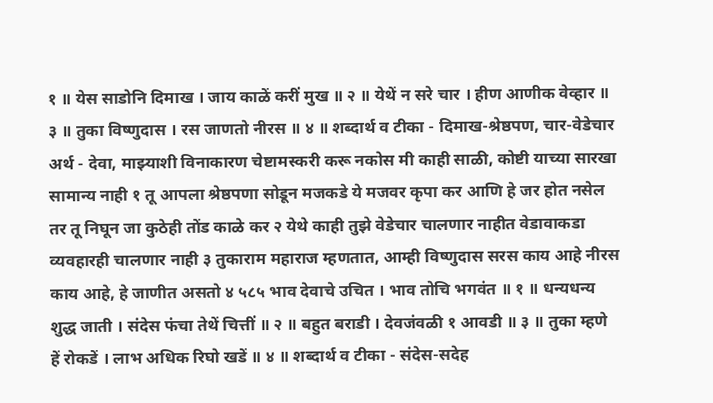१ ॥ येस साडोनि दिमाख । जाय काळें करीं मुख ॥ २ ॥ येथें न सरे चार । हीण आणीक वेव्हार ॥ ३ ॥ तुका विष्णुदास । रस जाणतो नीरस ॥ ४ ॥ शब्दार्थ व टीका - दिमाख-श्रेष्ठपण, चार-वेडेचार अर्थ - देवा, माझ्याशी विनाकारण चेष्टामस्करी करू नकोस मी काही साळी, कोष्टी याच्या सारखा सामान्य नाही १ तू आपला श्रेष्ठपणा सोडून मजकडे ये मजवर कृपा कर आणि हे जर होत नसेल तर तू निघून जा कुठेही तोंड काळे कर २ येथे काही तुझे वेडेचार चालणार नाहीत वेडावाकडा व्यवहारही चालणार नाही ३ तुकाराम महाराज म्हणतात, आम्ही विष्णुदास सरस काय आहे नीरस काय आहे, हे जाणीत असतो ४ ५८५ भाव देवाचे उचित । भाव तोचि भगवंत ॥ १ ॥ धन्यधन्य शुद्ध जाती । संदेस फंचा तेथें चित्तीं ॥ २ ॥ बहुत बराडी । देवजंवळी १ आवडी ॥ ३ ॥ तुका म्हणे हें रोकडें । लाभ अधिक रिघो खडें ॥ ४ ॥ शब्दार्थ व टीका - संदेस-सदेह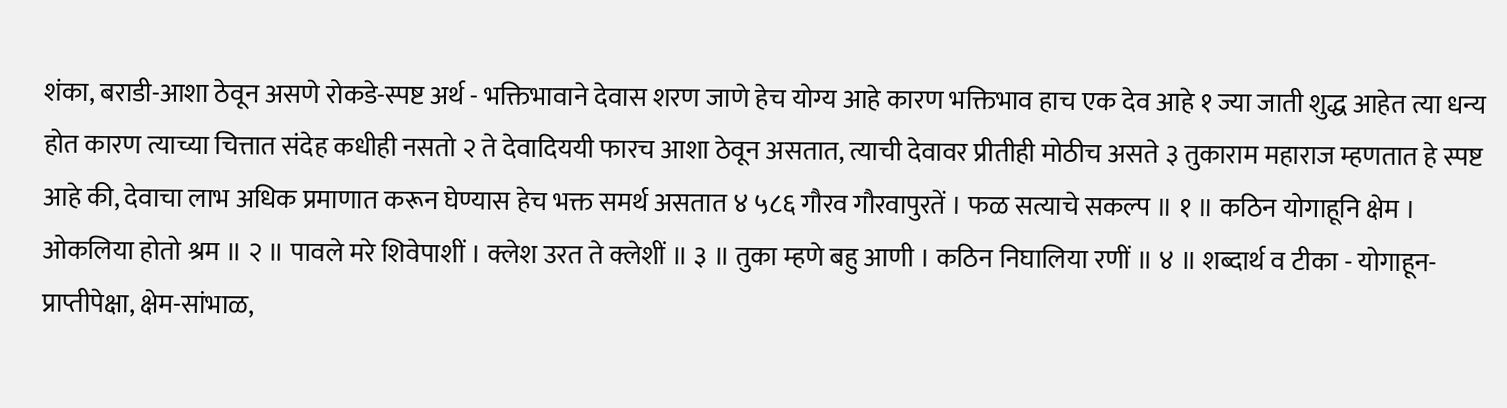शंका, बराडी-आशा ठेवून असणे रोकडे-स्पष्ट अर्थ - भक्तिभावाने देवास शरण जाणे हेच योग्य आहे कारण भक्तिभाव हाच एक देव आहे १ ज्या जाती शुद्ध आहेत त्या धन्य होत कारण त्याच्या चित्तात संदेह कधीही नसतो २ ते देवादिययी फारच आशा ठेवून असतात, त्याची देवावर प्रीतीही मोठीच असते ३ तुकाराम महाराज म्हणतात हे स्पष्ट आहे की, देवाचा लाभ अधिक प्रमाणात करून घेण्यास हेच भक्त समर्थ असतात ४ ५८६ गौरव गौरवापुरतें । फळ सत्याचे सकल्प ॥ १ ॥ कठिन योगाहूनि क्षेम । ओकलिया होतो श्रम ॥ २ ॥ पावले मरे शिवेपाशीं । क्लेश उरत ते क्लेशीं ॥ ३ ॥ तुका म्हणे बहु आणी । कठिन निघालिया रणीं ॥ ४ ॥ शब्दार्थ व टीका - योगाहून-प्राप्तीपेक्षा, क्षेम-सांभाळ,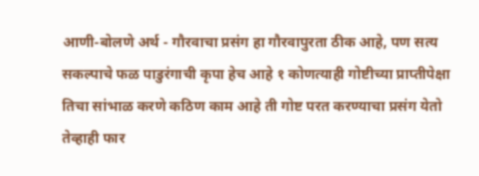आणी-बोलणे अर्थ - गौरवाचा प्रसंग हा गौरवापुरता ठीक आहे, पण सत्य सकल्पाचे फळ पाडुरंगाची कृपा हेच आहे १ कोणत्याही गोष्टीच्या प्राप्तीपेक्षा तिचा सांभाळ करणे कठिण काम आहे ती गोष्ट परत करण्याचा प्रसंग येतो तेव्हाही फार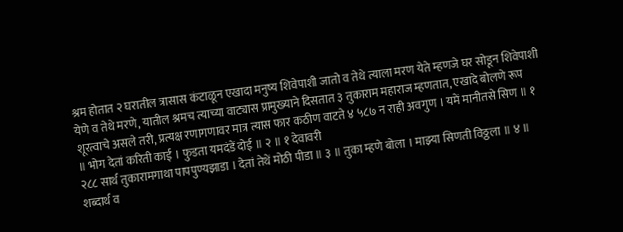श्रम होतात २ घरातील त्रासास कंटाळून एखादा मनुष्य शिवेपाशी जातो व तेथे त्याला मरण येते म्हणजे घर सोडून शिवेपाशी येणे व तेथे मरणे, यातील श्रमच त्याच्या वाट्यास प्रामुख्याने दिसतात ३ तुकाराम महाराज म्हणतात, एखादे बोलणे रूप शूरत्वाचे असले तरी, प्रत्यक्ष रणागणावर मात्र त्यास फार कठीण वाटते ४ ५८७ न राही अवगुण । यमें मानीतसे सिण ॥ १ ॥ भोग देतां करिती काई । फुडता यमदंडें दोई ॥ २ ॥ १ देवावरी
२८८ सार्थ तुकारामगाथा पापपुण्यझाडा । देतां तेथें मोठी पीडा ॥ ३ ॥ तुका म्हणे बोला । माझ्या सिणती विठ्ठला ॥ ४ ॥ शब्दार्थ व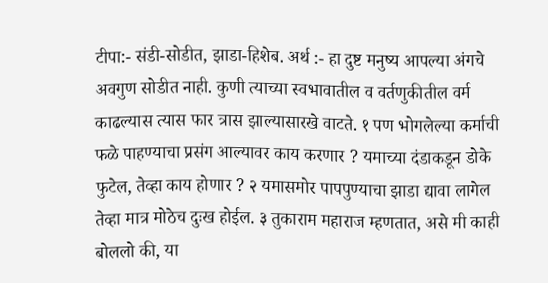टीपा:- संडी-सोडीत, झाडा-हिशेब. अर्थ :- हा दुष्ट मनुष्य आपल्या अंगचे अवगुण सोडीत नाही. कुणी त्याच्या स्वभावातील व वर्तणुकीतील वर्म काढल्यास त्यास फार त्रास झाल्यासारखे वाटते. १ पण भोगलेल्या कर्माची फळे पाहण्याचा प्रसंग आल्यावर काय करणार ? यमाच्या दंडाकडून डोके फुटेल, तेव्हा काय होणार ? २ यमासमोर पापपुण्याचा झाडा द्यावा लागेल तेव्हा मात्र मोठेच दुःख होईल. ३ तुकाराम महाराज म्हणतात, असे मी काही बोललो की, या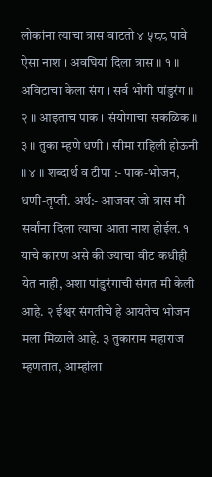लोकांना त्याचा त्रास वाटतो ४ ५८८ पावे ऐसा नाश । अवघियां दिला त्रास ॥ १ ॥ अविटाचा केला संग । सर्व भोगी पांडुरंग ॥ २ ॥ आइताच पाक । संयोगाचा सकळिक ॥ ३ ॥ तुका म्हणे धणी । सीमा राहिली होऊनी ॥ ४ ॥ शब्दार्थ व टीपा :- पाक-भोजन, धणी-तृप्ती. अर्थ:- आजवर जो त्रास मी सर्वांना दिला त्याचा आता नाश होईल. १ याचे कारण असे की ज्याचा वीट कधीही येत नाही, अशा पांडुरंगाची संगत मी केली आहे. २ ईश्वर संगतीचे हे आयतेच भोजन मला मिळाले आहे. ३ तुकाराम महाराज म्हणतात, आम्हांला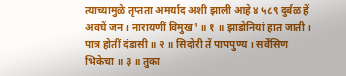त्याच्यामुळे तृप्तता अमर्याद अशी झाली आहे ४ ५८९ दुर्बळ हें अवघें जन । नारायणीं विमुख¹ ॥ १ ॥ झाडोनियां हात जाती । पात्र होतीं दंडासी ॥ २ ॥ सिदोरी तें पापपुण्य । सर्वेंसिण भिकेचा ॥ ३ ॥ तुका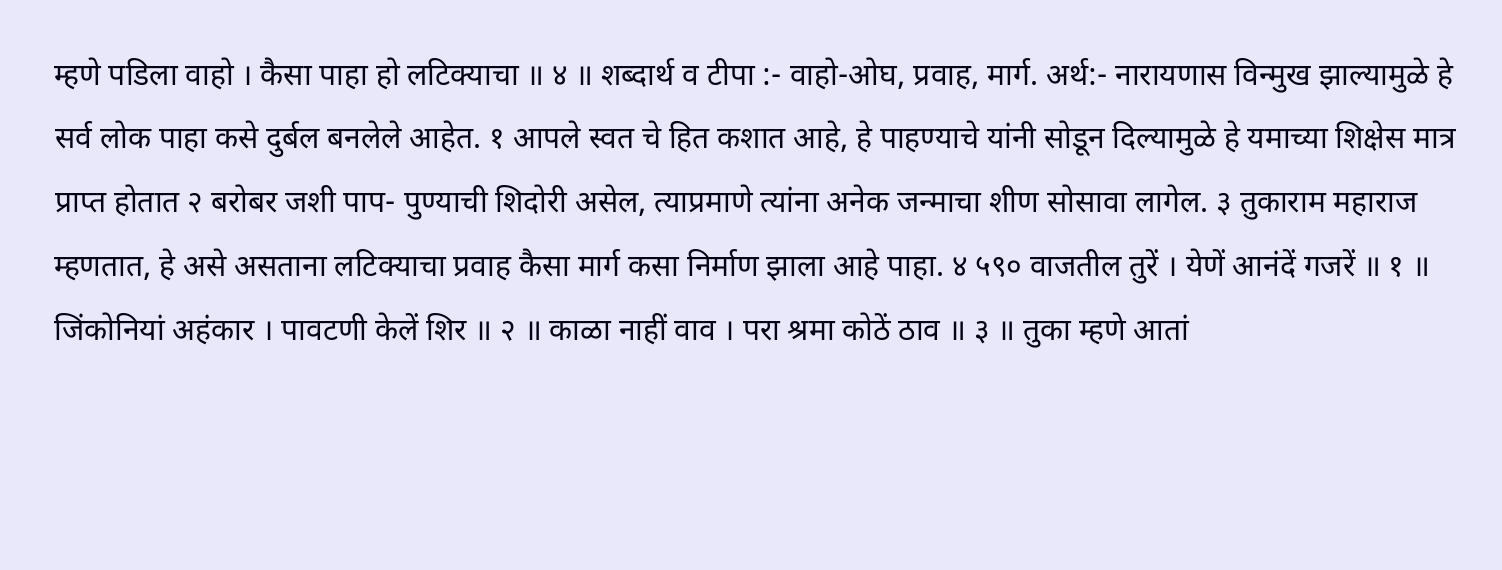म्हणे पडिला वाहो । कैसा पाहा हो लटिक्याचा ॥ ४ ॥ शब्दार्थ व टीपा :- वाहो-ओघ, प्रवाह, मार्ग. अर्थ:- नारायणास विन्मुख झाल्यामुळे हे सर्व लोक पाहा कसे दुर्बल बनलेले आहेत. १ आपले स्वत चे हित कशात आहे, हे पाहण्याचे यांनी सोडून दिल्यामुळे हे यमाच्या शिक्षेस मात्र प्राप्त होतात २ बरोबर जशी पाप- पुण्याची शिदोरी असेल, त्याप्रमाणे त्यांना अनेक जन्माचा शीण सोसावा लागेल. ३ तुकाराम महाराज म्हणतात, हे असे असताना लटिक्याचा प्रवाह कैसा मार्ग कसा निर्माण झाला आहे पाहा. ४ ५९० वाजतील तुरें । येणें आनंदें गजरें ॥ १ ॥ जिंकोनियां अहंकार । पावटणी केलें शिर ॥ २ ॥ काळा नाहीं वाव । परा श्रमा कोठें ठाव ॥ ३ ॥ तुका म्हणे आतां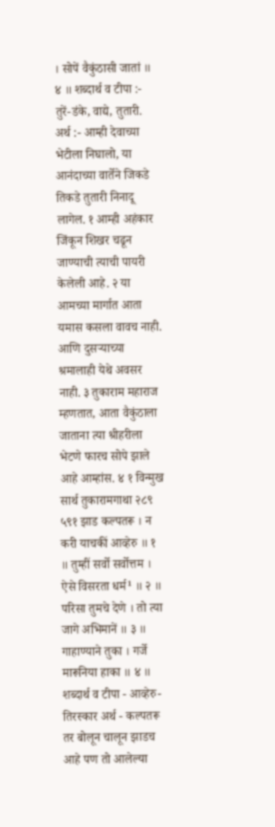। सोपें वैकुंठासी जातां ॥ ४ ॥ शब्दार्थ व टीपा :- तुरें-डंके, वाद्ये, तुतारी. अर्थ :- आम्ही देवाच्या भेटीला निघालो, या आनंदाच्या वार्तेने जिकडे तिकडे तुतारी निनादू लागेल. १ आम्ही अहंकार जिंकून शिखर चढून जाण्याची त्याची पायरी केलेली आहे. २ या आमच्या मार्गात आता यमास कसला वावच नाही. आणि दुसऱ्याच्या श्रमालाही येथे अवसर नाही. ३ तुकाराम महाराज म्हणतात, आता वैकुंठाला जाताना त्या श्रीहरीला भेटणे फारच सोपे झाले आहे आम्हांस. ४ १ विन्मुख
सार्थ तुकारामगाथा २८९ ५९१ झाड कल्पतरू । न करी याचकीं आव्हेरु ॥ १ ॥ तुम्हीं सर्वो सर्वोत्तम । ऐसे विसरता धर्म¹ ॥ २ ॥ परिसा तुमचे देणे । तो त्या जागे अभिमानें ॥ ३ ॥ गाहाण्याने तुका । गर्जे मारूनिया हाका ॥ ४ ॥ शब्दार्थ व टीपा - आव्हेरु-तिरस्कार अर्थ - कल्पतरू तर बोलून चालून झाडच आहे पण तो आलेल्या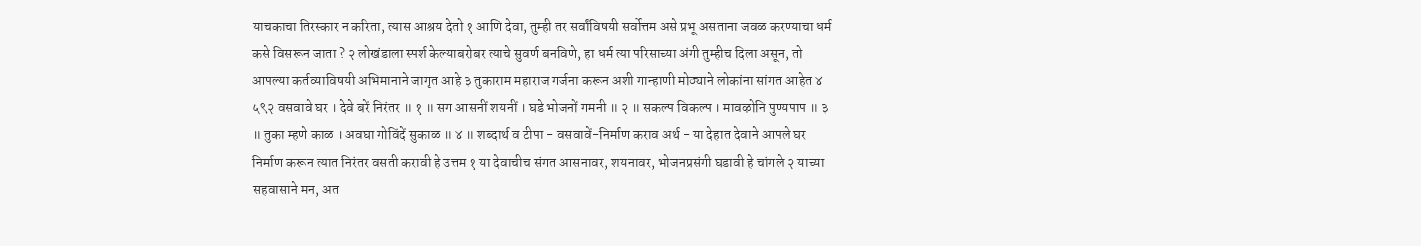याचकाचा तिरस्कार न करिता, त्यास आश्रय देतो १ आणि देवा, तुम्ही तर सर्वांविषयी सर्वोत्तम असे प्रभू असताना जवळ करण्याचा धर्म कसे विसरून जाता ? २ लोखंडाला स्पर्श केल्याबरोबर त्याचे सुवर्ण बनविणे, हा धर्म त्या परिसाच्या अंगी तुम्हीच दिला असून, तो आपल्या कर्तव्याविषयी अभिमानाने जागृत आहे ३ तुकाराम महाराज गर्जना करून अशी गान्हाणी मोठ्याने लोकांना सांगत आहेत ४ ५९२ वसवावे घर । देवे बरें निरंतर ॥ १ ॥ सग आसनीं शयनीं । घडे भोजनों गमनी ॥ २ ॥ सकल्प विकल्प । मावऴोनि पुण्यपाप ॥ ३ ॥ तुका म्हणे काळ । अवघा गोविंदें सुकाळ ॥ ४ ॥ शब्दार्थ व टीपा - वसवावें-निर्माण कराव अर्थ - या देहात देवाने आपले घर निर्माण करून त्यात निरंतर वसती करावी हे उत्तम १ या देवाचीच संगत आसनावर, शयनावर, भोजनप्रसंगी घडावी हे चांगले २ याच्या सहवासाने मन, अत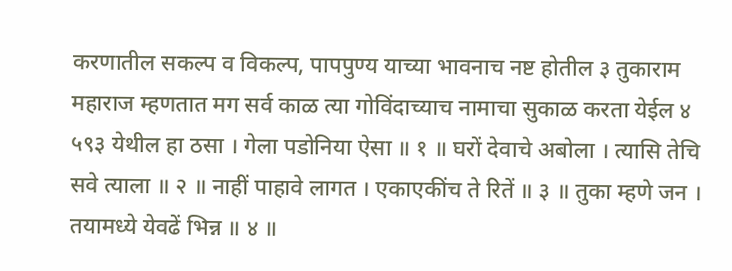करणातील सकल्प व विकल्प, पापपुण्य याच्या भावनाच नष्ट होतील ३ तुकाराम महाराज म्हणतात मग सर्व काळ त्या गोविंदाच्याच नामाचा सुकाळ करता येईल ४ ५९३ येथील हा ठसा । गेला पडोनिया ऐसा ॥ १ ॥ घरों देवाचे अबोला । त्यासि तेचि सवे त्याला ॥ २ ॥ नाहीं पाहावे लागत । एकाएकींच ते रितें ॥ ३ ॥ तुका म्हणे जन । तयामध्ये येवढें भिन्न ॥ ४ ॥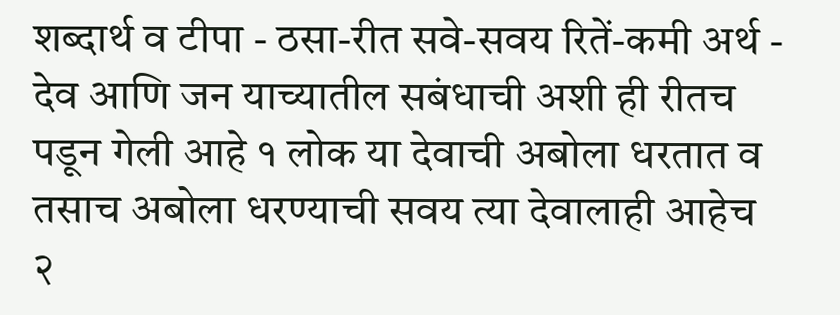शब्दार्थ व टीपा - ठसा-रीत सवे-सवय रितें-कमी अर्थ - देव आणि जन याच्यातील सबंधाची अशी ही रीतच पडून गेली आहे १ लोक या देवाची अबोला धरतात व तसाच अबोला धरण्याची सवय त्या देवालाही आहेच २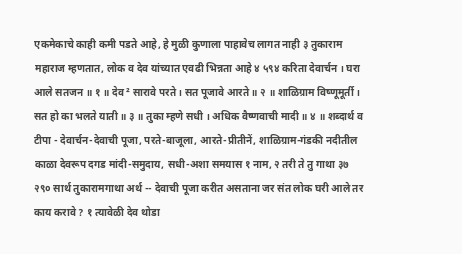एकमेकाचे काही कमी पडते आहे, हे मुळी कुणाला पाहावेच लागत नाही ३ तुकाराम महाराज म्हणतात, लोक व देव यांच्यात एवढी भिन्नता आहे ४ ५९४ करिता देवार्चन । घरा आले सतजन ॥ १ ॥ देव² सारावे परते । सत पूजावे आरते ॥ २ ॥ शाळिग्राम विष्णूमूर्ती । सत हो का भलते याती ॥ ३ ॥ तुका म्हणे सधी । अधिक वैष्णवाची मादी ॥ ४ ॥ शब्दार्थ व टीपा - देवार्चन-देवाची पूजा, परते-बाजूला, आरते-प्रीतीनें, शाळिग्राम-गंडकी नदीतील काळा देवरूप दगड मांदी-समुदाय, सधी-अशा समयास १ नाम, २ तरी ते तु गाथा ३७
२९० सार्थ तुकारामगाथा अर्थ -- देवाची पूजा करीत असताना जर संत लोक घरी आले तर काय करावे ? १ त्यावेळी देव थोडा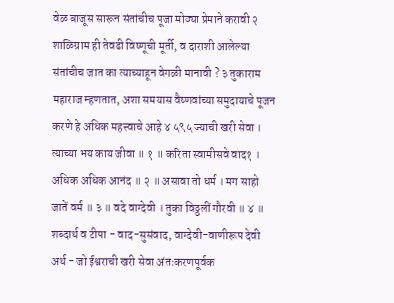वेळ बाजूस सारून संतांचीच पूजा मोठ्या प्रेमाने करावी २ शाळिग्राम ही तेवढी विष्णूची मूर्ती, व दाराशी आलेल्या संतांचीच जात का त्याच्याहून वेगळी मानावी ? ३ तुकाराम महाराज म्हणतात, अशा समयास वैष्णवांच्या समुदायाचे पूजन करणे हे अधिक महत्त्वाचे आहे ४ ५९५ ज्याची खरी सेवा । त्याच्या भय काय जीवा ॥ १ ॥ करिता स्वामीसवे वाद१ । अधिक अधिक आनंद ॥ २ ॥ असावा तो धर्म । मग साहो जातें वर्म ॥ ३ ॥ वदे वाग्देवी । तुका विठ्ठलीं गौरवी ॥ ४ ॥ शब्दार्थ व टीपा - वाद-सुसंवाद, वाग्देवी-वाणीरूप देवी अर्थ - जो ईश्वराची खरी सेवा अंतःकरणपूर्वक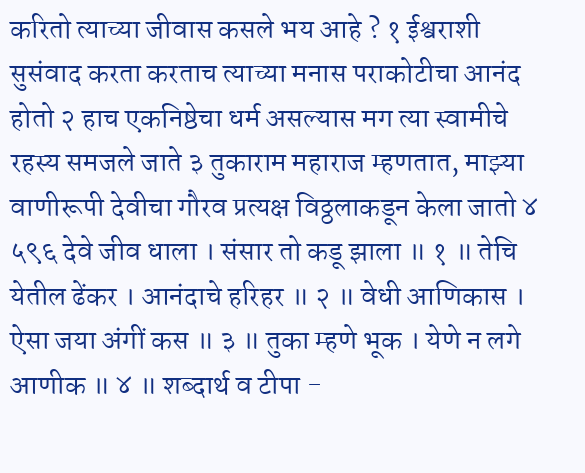करितो त्याच्या जीवास कसले भय आहे ? १ ईश्वराशी सुसंवाद करता करताच त्याच्या मनास पराकोटीचा आनंद होतो २ हाच एकनिष्ठेचा धर्म असल्यास मग त्या स्वामीचे रहस्य समजले जाते ३ तुकाराम महाराज म्हणतात, माझ्या वाणीरूपी देवीचा गौरव प्रत्यक्ष विठ्ठलाकडून केला जातो ४ ५९६ देवे जीव धाला । संसार तो कडू झाला ॥ १ ॥ तेचि येतील ढेंकर । आनंदाचे हरिहर ॥ २ ॥ वेधी आणिकास । ऐसा जया अंगीं कस ॥ ३ ॥ तुका म्हणे भूक । येणे न लगे आणीक ॥ ४ ॥ शब्दार्थ व टीपा -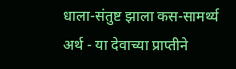धाला-संतुष्ट झाला कस-सामर्थ्य अर्थ - या देवाच्या प्राप्तीने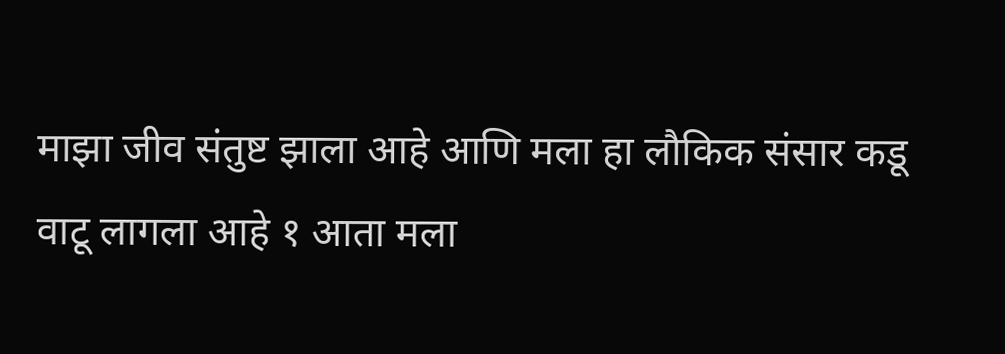माझा जीव संतुष्ट झाला आहे आणि मला हा लौकिक संसार कडू वाटू लागला आहे १ आता मला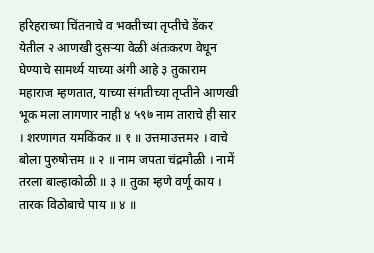हरिहराच्या चिंतनाचे व भक्तीच्या तृप्तीचे डेंकर येतील २ आणखी दुसऱ्या वेळी अंतःकरण वेधून घेण्याचे सामर्थ्य याच्या अंगी आहे ३ तुकाराम महाराज म्हणतात, याच्या संगतीच्या तृप्तीने आणखी भूक मला लागणार नाही ४ ५९७ नाम ताराचे ही सार । शरणागत यमकिंकर ॥ १ ॥ उत्तमाउत्तम२ । वाचे बोला पुरुषोत्तम ॥ २ ॥ नाम जपता चंद्रमौळी । नामें तरला बाल्हाकोळी ॥ ३ ॥ तुका म्हणे वर्णू काय । तारक विठोबाचे पाय ॥ ४ ॥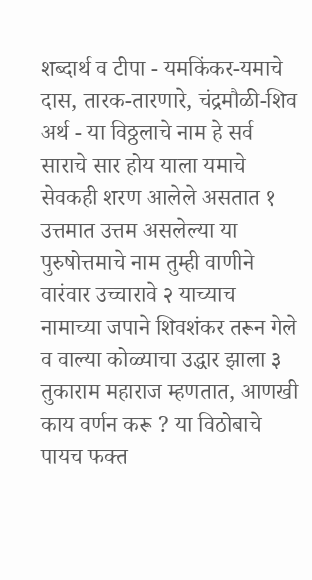शब्दार्थ व टीपा - यमकिंकर-यमाचे दास, तारक-तारणारे, चंद्रमौळी-शिव अर्थ - या विठ्ठलाचे नाम हे सर्व साराचे सार होय याला यमाचे सेवकही शरण आलेले असतात १ उत्तमात उत्तम असलेल्या या पुरुषोत्तमाचे नाम तुम्ही वाणीने वारंवार उच्चारावे २ याच्याच नामाच्या जपाने शिवशंकर तरून गेले व वाल्या कोळ्याचा उद्धार झाला ३ तुकाराम महाराज म्हणतात, आणखी काय वर्णन करू ? या विठोबाचे पायच फक्त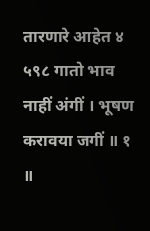तारणारे आहेत ४ ५९८ गातो भाव नाहीं अंगीं । भूषण करावया जगीं ॥ १ ॥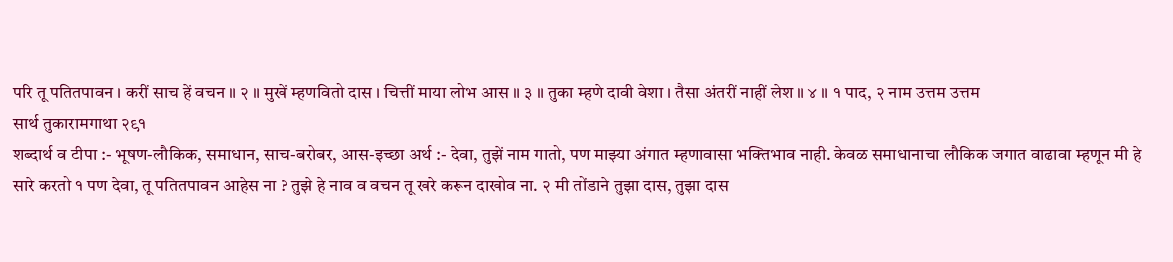परि तू पतितपावन । करीं साच हें वचन ॥ २ ॥ मुखें म्हणवितो दास । चित्तीं माया लोभ आस ॥ ३ ॥ तुका म्हणे दावी वेशा । तैसा अंतरीं नाहीं लेश ॥ ४ ॥ १ पाद, २ नाम उत्तम उत्तम
सार्थ तुकारामगाथा २९१
शब्दार्थ व टीपा :- भूषण-लौकिक, समाधान, साच-बरोबर, आस-इच्छा अर्थ :- देवा, तुझें नाम गातो, पण माझ्या अंगात म्हणावासा भक्तिभाव नाही. केवळ समाधानाचा लौकिक जगात वाढावा म्हणून मी हे सारे करतो १ पण देवा, तू पतितपावन आहेस ना ? तुझे हे नाव व वचन तू खरे करून दाखोव ना. २ मी तोंडाने तुझा दास, तुझा दास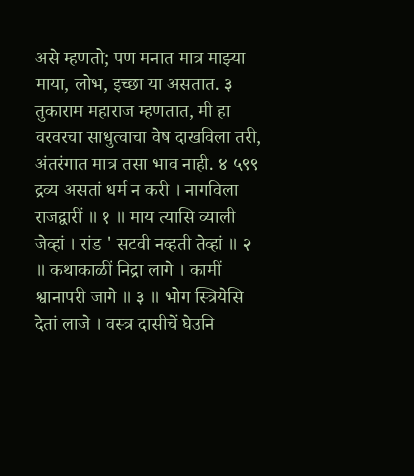असे म्हणतो; पण मनात मात्र माझ्या माया, लोभ, इच्छा या असतात. ३ तुकाराम महाराज म्हणतात, मी हा वरवरचा साधुत्वाचा वेष दाखविला तरी, अंतरंगात मात्र तसा भाव नाही. ४ ५९९ द्रव्य असतां धर्म न करी । नागविला राजद्वारीं ॥ १ ॥ माय त्यासि व्याली जेव्हां । रांड ' सटवी नव्हती तेव्हां ॥ २ ॥ कथाकाळीं निद्रा लागे । कामीं श्वानापरी जागे ॥ ३ ॥ भोग स्त्रियेसि देतां लाजे । वस्त्र दासीचें घेउनि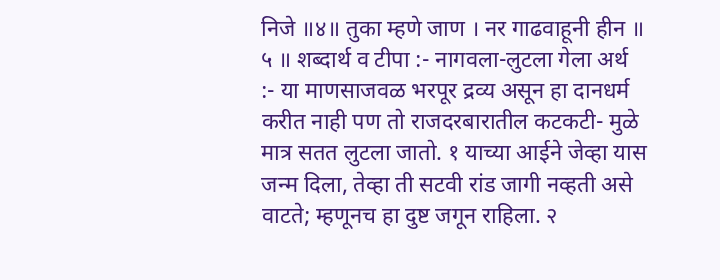निजे ॥४॥ तुका म्हणे जाण । नर गाढवाहूनी हीन ॥ ५ ॥ शब्दार्थ व टीपा :- नागवला-लुटला गेला अर्थ :- या माणसाजवळ भरपूर द्रव्य असून हा दानधर्म करीत नाही पण तो राजदरबारातील कटकटी- मुळे मात्र सतत लुटला जातो. १ याच्या आईने जेव्हा यास जन्म दिला, तेव्हा ती सटवी रांड जागी नव्हती असे वाटते; म्हणूनच हा दुष्ट जगून राहिला. २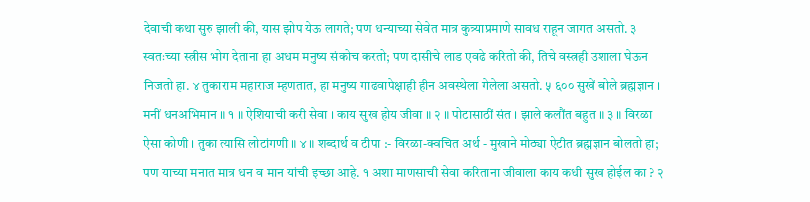देवाची कथा सुरु झाली की, यास झोप येऊ लागते; पण धन्याच्या सेवेत मात्र कुत्र्याप्रमाणे सावध राहून जागत असतो. ३ स्वतःच्या स्त्रीस भोग देताना हा अधम मनुष्य संकोच करतो; पण दासीचे लाड एवढे करितो की, तिचे वस्त्रही उशाला घेऊन निजतो हा. ४ तुकाराम महाराज म्हणतात, हा मनुष्य गाढवापेक्षाही हीन अवस्थेला गेलेला असतो. ५ ६०० सुखें बोले ब्रह्मज्ञान । मनीं धनअभिमान ॥ १ ॥ ऐशियाची करी सेवा । काय सुख होय जीवा ॥ २ ॥ पोटासाठीं संत । झाले कलौंत बहुत ॥ ३ ॥ विरळा ऐसा कोणी । तुका त्यासि लोटांगणी ॥ ४ ॥ शब्दार्थ व टीपा :- विरळा-क्वचित अर्थ - मुखाने मोठ्या ऐटीत ब्रह्मज्ञान बोलतो हा; पण याच्या मनात मात्र धन व मान यांची इच्छा आहे. १ अशा माणसाची सेवा करिताना जीवाला काय कधी सुख होईल का ? २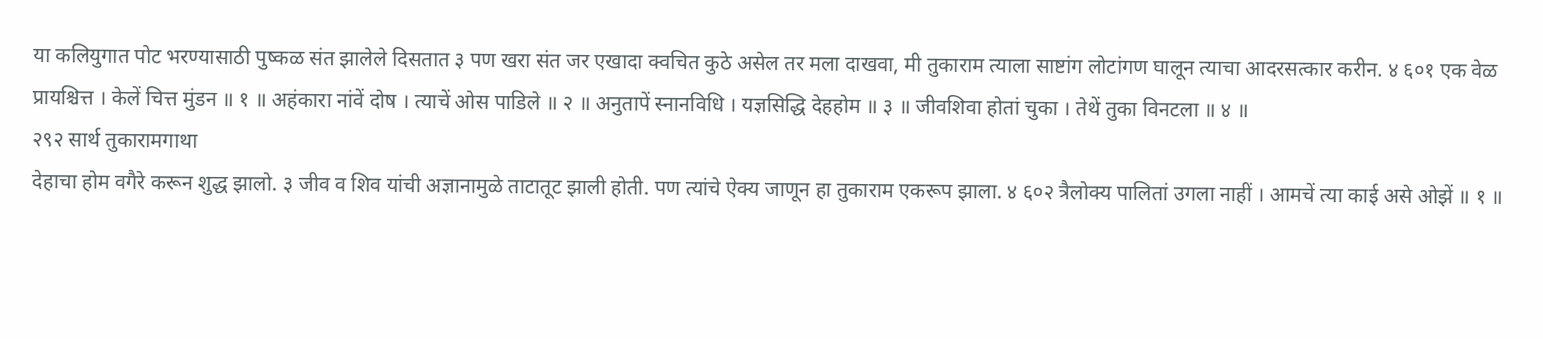या कलियुगात पोट भरण्यासाठी पुष्कळ संत झालेले दिसतात ३ पण खरा संत जर एखादा क्वचित कुठे असेल तर मला दाखवा, मी तुकाराम त्याला साष्टांग लोटांगण घालून त्याचा आदरसत्कार करीन. ४ ६०१ एक वेळ प्रायश्चित्त । केलें चित्त मुंडन ॥ १ ॥ अहंकारा नांवें दोष । त्याचें ओस पाडिले ॥ २ ॥ अनुतापें स्नानविधि । यज्ञसिद्धि देहहोम ॥ ३ ॥ जीवशिवा होतां चुका । तेथें तुका विनटला ॥ ४ ॥
२९२ सार्थ तुकारामगाथा
देहाचा होम वगैरे करून शुद्ध झालो. ३ जीव व शिव यांची अज्ञानामुळे ताटातूट झाली होती. पण त्यांचे ऐक्य जाणून हा तुकाराम एकरूप झाला. ४ ६०२ त्रैलोक्य पालितां उगला नाहीं । आमचें त्या काई असे ओझें ॥ १ ॥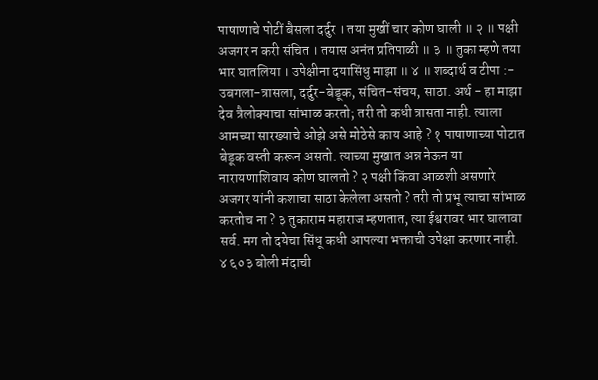पाषाणाचे पोटीं बैसला दर्दुर । तया मुखीं चार कोण घाली ॥ २ ॥ पक्षी अजगर न करी संचित । तयास अनंत प्रतिपाळी ॥ ३ ॥ तुका म्हणे तया भार घातलिया । उपेक्षीना दयासिंधु माझा ॥ ४ ॥ शब्दार्थ व टीपा :- उबगला-त्रासला, दर्दुर-बेडूक, संचित-संचय, साठा. अर्थ - हा माझा देव त्रैलोक्याचा सांभाळ करतो; तरी तो कधी त्रासता नाही. त्याला आमच्या सारख्याचे ओझे असे मोठेसे काय आहे ? १ पाषाणाच्या पोटात बेडूक वस्ती करून असतो. त्याच्या मुखात अन्न नेऊन या नारायणाशिवाय कोण घालतो ? २ पक्षी किंवा आळशी असणारे अजगर यांनी कशाचा साठा केलेला असतो ? तरी तो प्रभू त्याचा सांभाळ करतोच ना ? ३ तुकाराम महाराज म्हणतात, त्या ईश्वरावर भार घालावा सर्व. मग तो दयेचा सिंधू कधी आपल्या भक्ताची उपेक्षा करणार नाही. ४ ६०३ बोली मंदाची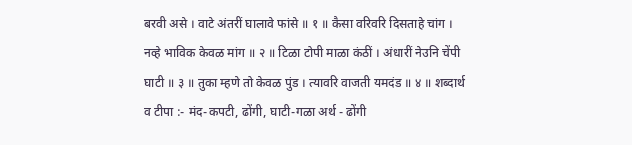बरवी असे । वाटे अंतरीं घालावे फांसे ॥ १ ॥ कैसा वरिवरि दिसताहे चांग । नव्हे भाविक केवळ मांग ॥ २ ॥ टिळा टोपी माळा कंठीं । अंधारीं नेउनि चेंपी घाटी ॥ ३ ॥ तुका म्हणे तो केवळ पुंड । त्यावरि वाजती यमदंड ॥ ४ ॥ शब्दार्थ व टीपा :- मंद-कपटी, ढोंगी, घाटी-गळा अर्थ - ढोंगी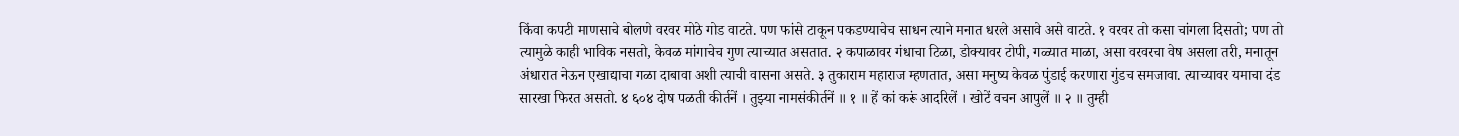किंवा कपटी माणसाचे बोलणे वरवर मोठे गोड वाटते. पण फांसे टाकून पकडण्याचेच साधन त्याने मनात धरले असावे असे वाटते. १ वरवर तो कसा चांगला दिसतो; पण तो त्यामुळे काही भाविक नसतो, केवळ मांगाचेच गुण त्याच्यात असतात. २ कपाळावर गंधाचा टिळा, डोक्यावर टोपी, गळ्यात माळा, असा वरवरचा वेष असला तरी, मनातून अंधारात नेऊन एखाद्याचा गळा दाबावा अशी त्याची वासना असते. ३ तुकाराम महाराज म्हणतात, असा मनुष्य केवळ पुंडाई करणारा गुंडच समजावा. त्याच्यावर यमाचा दंड सारखा फिरत असतो. ४ ६०४ दोष पळती कीर्तनें । तुझ्या नामसंकीर्तनें ॥ १ ॥ हें कां करूं आदरिलें । खोटें वचन आपुलें ॥ २ ॥ तुम्ही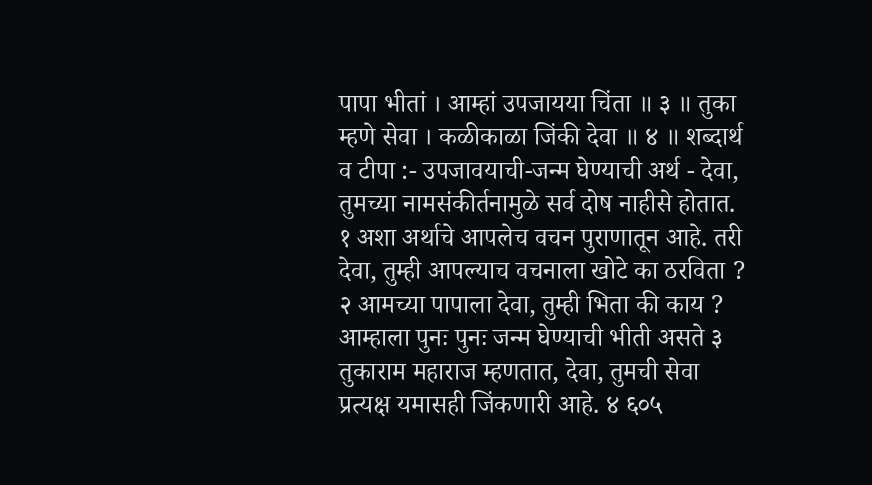पापा भीतां । आम्हां उपजायया चिंता ॥ ३ ॥ तुका म्हणे सेवा । कळीकाळा जिंकी देवा ॥ ४ ॥ शब्दार्थ व टीपा :- उपजावयाची-जन्म घेण्याची अर्थ - देवा, तुमच्या नामसंकीर्तनामुळे सर्व दोष नाहीसे होतात. १ अशा अर्थाचे आपलेच वचन पुराणातून आहे. तरी देवा, तुम्ही आपल्याच वचनाला खोटे का ठरविता ? २ आमच्या पापाला देवा, तुम्ही भिता की काय ? आम्हाला पुनः पुनः जन्म घेण्याची भीती असते ३ तुकाराम महाराज म्हणतात, देवा, तुमची सेवा प्रत्यक्ष यमासही जिंकणारी आहे. ४ ६०५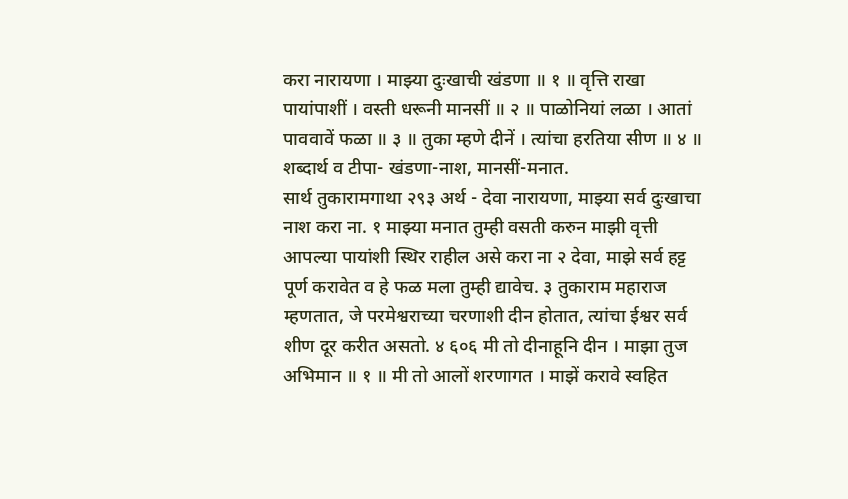करा नारायणा । माझ्या दुःखाची खंडणा ॥ १ ॥ वृत्ति राखा पायांपाशीं । वस्ती धरूनी मानसीं ॥ २ ॥ पाळोनियां लळा । आतां पाववावें फळा ॥ ३ ॥ तुका म्हणे दीनें । त्यांचा हरतिया सीण ॥ ४ ॥ शब्दार्थ व टीपा- खंडणा-नाश, मानसीं-मनात.
सार्थ तुकारामगाथा २९३ अर्थ - देवा नारायणा, माझ्या सर्व दुःखाचा नाश करा ना. १ माझ्या मनात तुम्ही वसती करुन माझी वृत्ती आपल्या पायांशी स्थिर राहील असे करा ना २ देवा, माझे सर्व हट्ट पूर्ण करावेत व हे फळ मला तुम्ही द्यावेच. ३ तुकाराम महाराज म्हणतात, जे परमेश्वराच्या चरणाशी दीन होतात, त्यांचा ईश्वर सर्व शीण दूर करीत असतो. ४ ६०६ मी तो दीनाहूनि दीन । माझा तुज अभिमान ॥ १ ॥ मी तो आलों शरणागत । माझें करावे स्वहित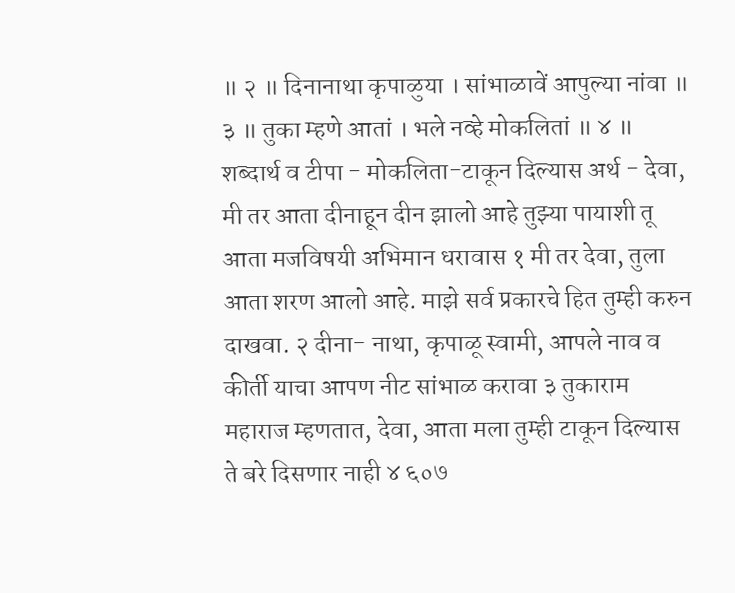॥ २ ॥ दिनानाथा कृपाळुया । सांभाळावें आपुल्या नांवा ॥ ३ ॥ तुका म्हणे आतां । भले नव्हे मोकलितां ॥ ४ ॥ शब्दार्थ व टीपा - मोकलिता-टाकून दिल्यास अर्थ - देवा, मी तर आता दीनाहून दीन झालो आहे तुझ्या पायाशी तू आता मजविषयी अभिमान धरावास १ मी तर देवा, तुला आता शरण आलो आहे. माझे सर्व प्रकारचे हित तुम्ही करुन दाखवा. २ दीना- नाथा, कृपाळू स्वामी, आपले नाव व कीर्ती याचा आपण नीट सांभाळ करावा ३ तुकाराम महाराज म्हणतात, देवा, आता मला तुम्ही टाकून दिल्यास ते बरे दिसणार नाही ४ ६०७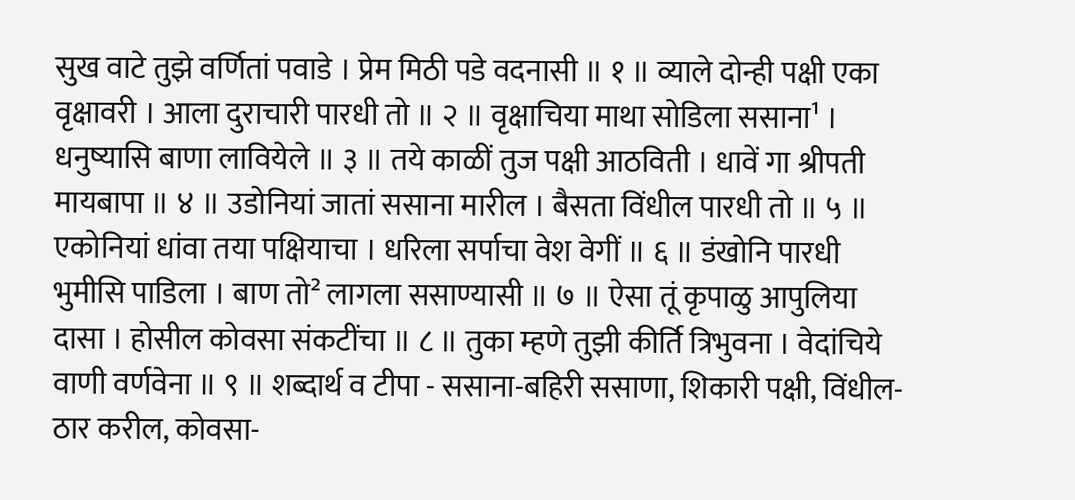सुख वाटे तुझे वर्णितां पवाडे । प्रेम मिठी पडे वदनासी ॥ १ ॥ व्याले दोन्ही पक्षी एका वृक्षावरी । आला दुराचारी पारधी तो ॥ २ ॥ वृक्षाचिया माथा सोडिला ससाना¹ । धनुष्यासि बाणा लावियेले ॥ ३ ॥ तये काळीं तुज पक्षी आठविती । धावें गा श्रीपती मायबापा ॥ ४ ॥ उडोनियां जातां ससाना मारील । बैसता विंधील पारधी तो ॥ ५ ॥ एकोनियां धांवा तया पक्षियाचा । धरिला सर्पाचा वेश वेगीं ॥ ६ ॥ डंखोनि पारधी भुमीसि पाडिला । बाण तो² लागला ससाण्यासी ॥ ७ ॥ ऐसा तूं कृपाळु आपुलिया दासा । होसील कोवसा संकटींचा ॥ ८ ॥ तुका म्हणे तुझी कीर्ति त्रिभुवना । वेदांचिये वाणी वर्णवेना ॥ ९ ॥ शब्दार्थ व टीपा - ससाना-बहिरी ससाणा, शिकारी पक्षी, विंधील-ठार करील, कोवसा-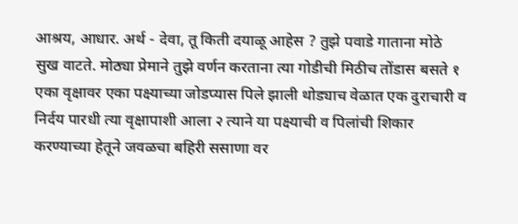आश्रय, आधार. अर्थ - देवा, तू किती दयाळू आहेस ? तुझे पवाडे गाताना मोठे सुख वाटते. मोठ्या प्रेमाने तुझे वर्णन करताना त्या गोडीची मिठीच तोंडास बसते १ एका वृक्षावर एका पक्ष्याच्या जोडप्यास पिले झाली थोड्याच वेळात एक दुराचारी व निर्दय पारधी त्या वृक्षापाशी आला २ त्याने या पक्ष्याची व पिलांची शिकार करण्याच्या हेतूने जवळचा बहिरी ससाणा वर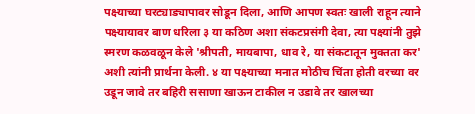पक्ष्याच्या घरट्याड्यापावर सोडून दिला, आणि आपण स्वतः खाली राहून त्याने पक्ष्यायावर बाण धरिला ३ या कठिण अशा संकटप्रसंगी देवा, त्या पक्ष्यांनी तुझे स्मरण कळवळून केले 'श्रीपती, मायबापा, धाव रे, या संकटातून मुक्तता कर' अशी त्यांनी प्रार्थना केली. ४ या पक्ष्याच्या मनात मोठीच चिंता होती वरच्या वर उडून जावे तर बहिरी ससाणा खाऊन टाकील न उडावे तर खालच्या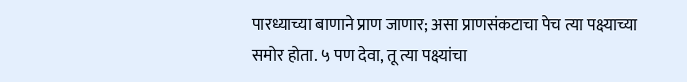पारध्याच्या बाणाने प्राण जाणार; असा प्राणसंकटाचा पेच त्या पक्ष्याच्या समोर होता. ५ पण देवा, तू त्या पक्ष्यांचा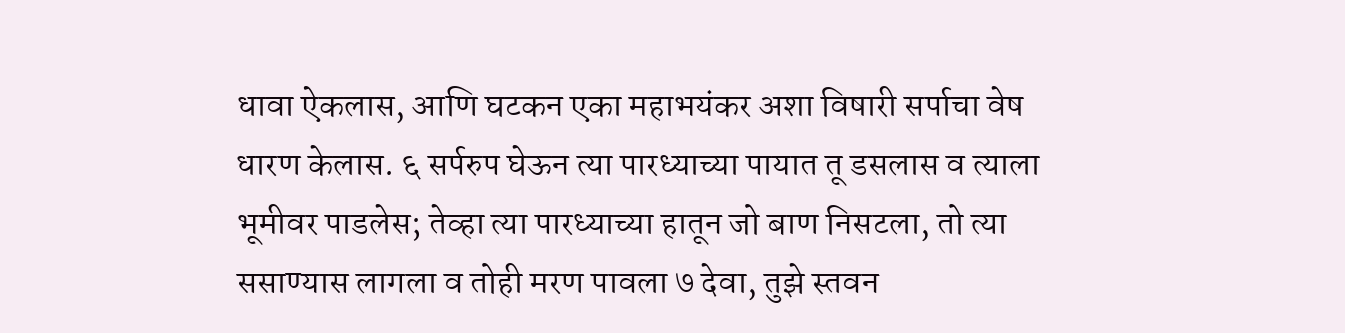धावा ऐकलास, आणि घटकन एका महाभयंकर अशा विषारी सर्पाचा वेष धारण केलास. ६ सर्परुप घेऊन त्या पारध्याच्या पायात तू डसलास व त्याला भूमीवर पाडलेस; तेव्हा त्या पारध्याच्या हातून जो बाण निसटला, तो त्या ससाण्यास लागला व तोही मरण पावला ७ देवा, तुझे स्तवन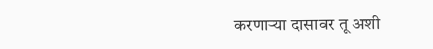करणाऱ्या दासावर तू अशी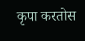कृपा करतोस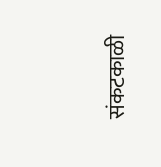संकटकाळी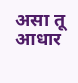असा तू आधार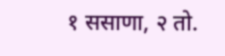१ ससाणा, २ तो.